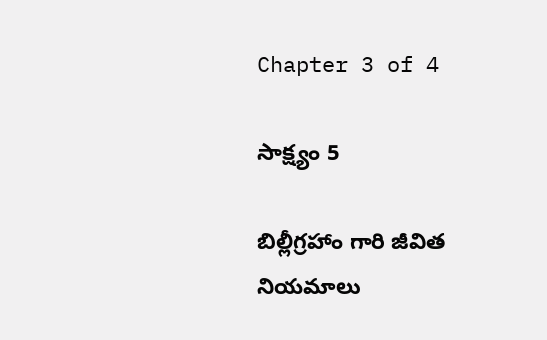Chapter 3 of 4

సాక్ష్యం 5

బిల్లీగ్రహాం గారి జీవిత నియమాలు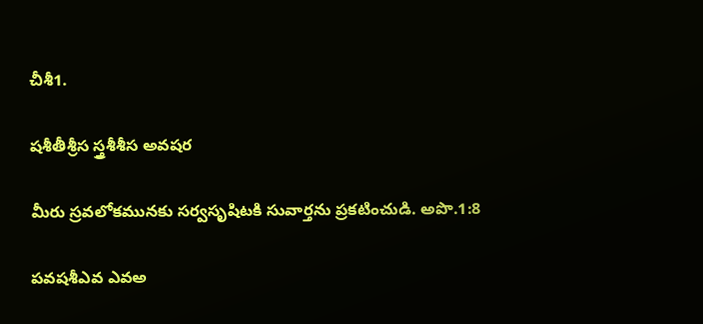చీశీ1.

షశీతీశ్రీస స్త్రశీశీస అవషర

మీరు స్రవలోకమునకు సర్వసృషిటకి సువార్తను ప్రకటించుడి. అపొ.1:8

పవషశీఎవ ఎవఅ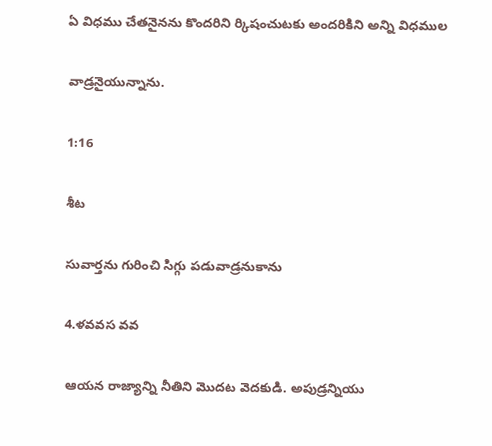ఏ విధము చేతనైనను కొందరిని ర్కిషంచుటకు అందరికిని అన్ని విధముల

వాడ్రనైయున్నాను.

1:16

శీట

సువార్తను గురించి సిగ్గు పడువాడ్రనుకాను

4.ళవవస వవ

ఆయన రాజ్యాన్ని నీతిని మొదట వెదకుడి. అపుడ్రన్నియు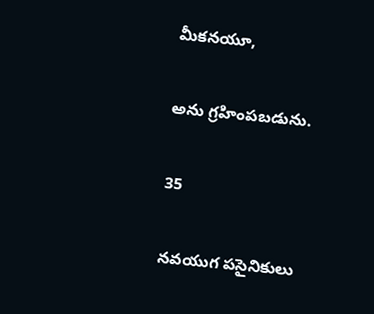మీకనయూ,

అను గ్రహింపబడును.

35

నవయుగ పసైనికులు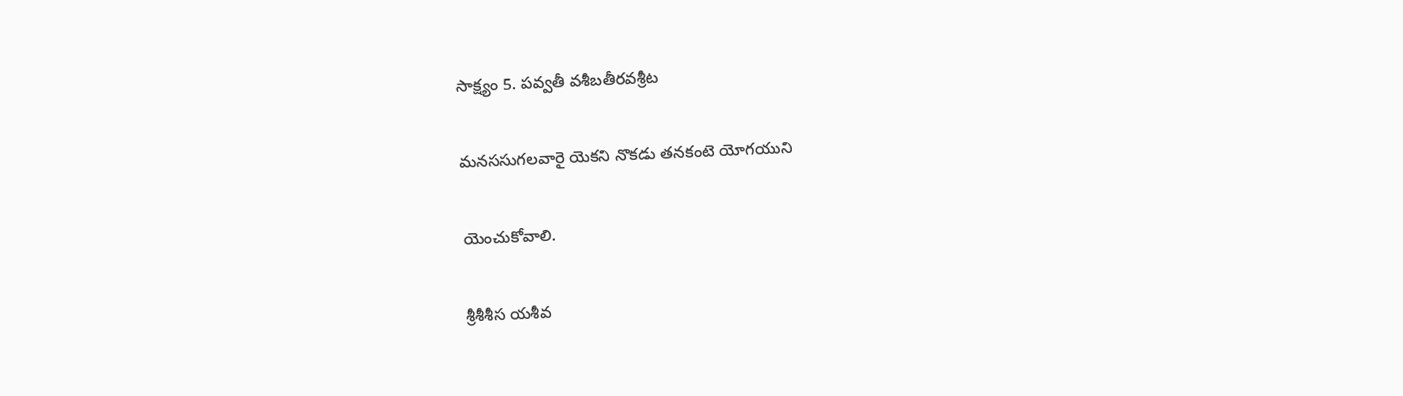సాక్ష్యం 5. పవ్వతీ వశీబతీరవశ్రీట

మనససుగలవారై యెకని నొకడు తనకంటె యోగయుని

యెంచుకోవాలి.

శ్రీశీశీస యశీవ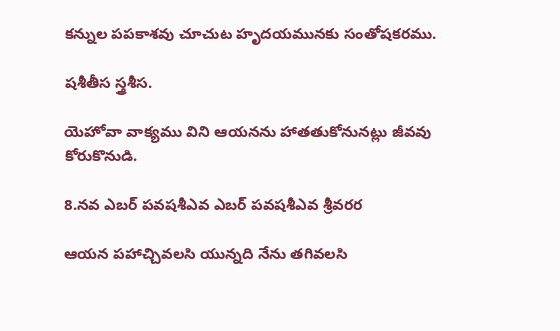కన్నుల పపకాశవు చూచుట హృదయమునకు సంతోషకరము.

షశీతీస స్త్రశీస.

యెహోవా వాక్యము విని ఆయనను హాతతుకోనునట్లు జీవవు కోరుకొనుడి.

8.నవ ఎబర్ పవషశీఎవ ఎబర్ పవషశీఎవ శ్రీవరర

ఆయన పహాచ్చివలసి యున్నది నేను తగివలసి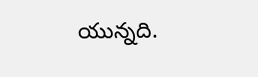యున్నది.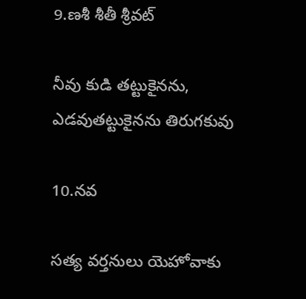9.ణశీ శీతీ శ్రీవట్

నీవు కుడి తట్టుకైనను, ఎడవుతట్టుకైనను తిరుగకువు

10.నవ

సత్య వర్తనులు యెహోవాకు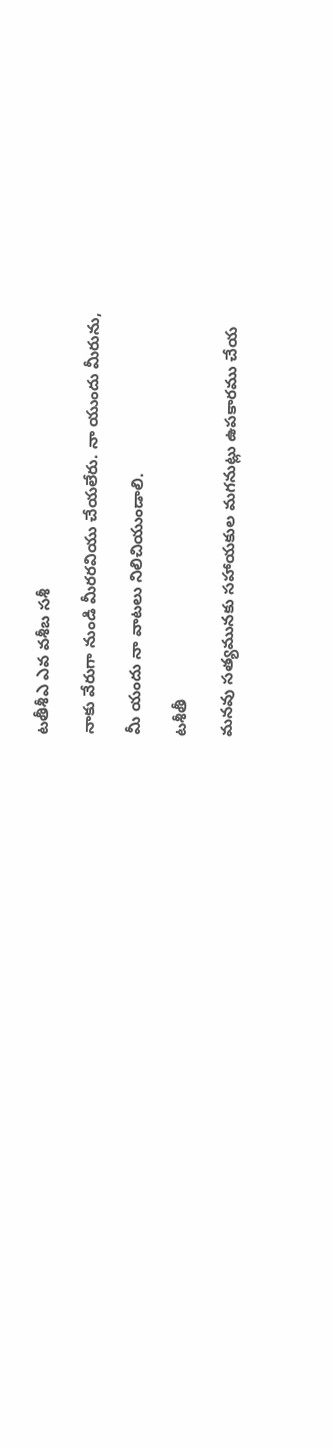టతీశీఎ ఎవ వశీబ సశీ

నాకు వేరుగా నుండి మీరరవియు చేయలేరు. నా యుందు మీరును,

మీ యందు నా వాటలు నిలిచియుండాలి.

టశీతీ

మనవు సత్యమునకు సహాయకుల మగనుట్లు ఉపకారము చేయ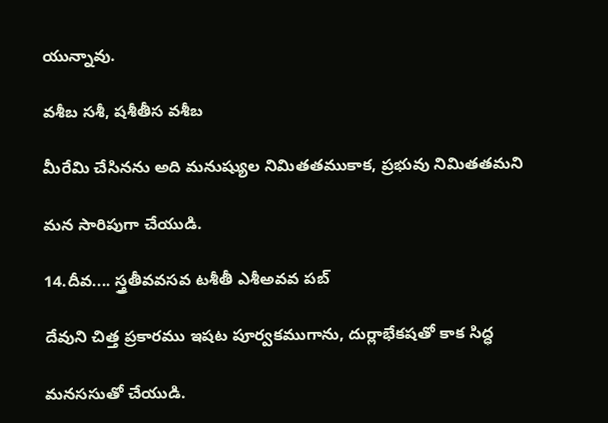యున్నావు.

వశీబ సశీ, షశీతీస వశీబ

మీరేమి చేసినను అది మనుష్యుల నిమితతముకాక, ప్రభువు నిమితతమని

మన సారిపుగా చేయుడి.

14.దీవ.... స్త్రతీవవసవ టశీతీ ఎశీఅవవ పబ్

దేవుని చిత్త ప్రకారము ఇషట పూర్వకముగాను, దుర్లాభేకషతో కాక సిద్ధ

మనససుతో చేయుడి.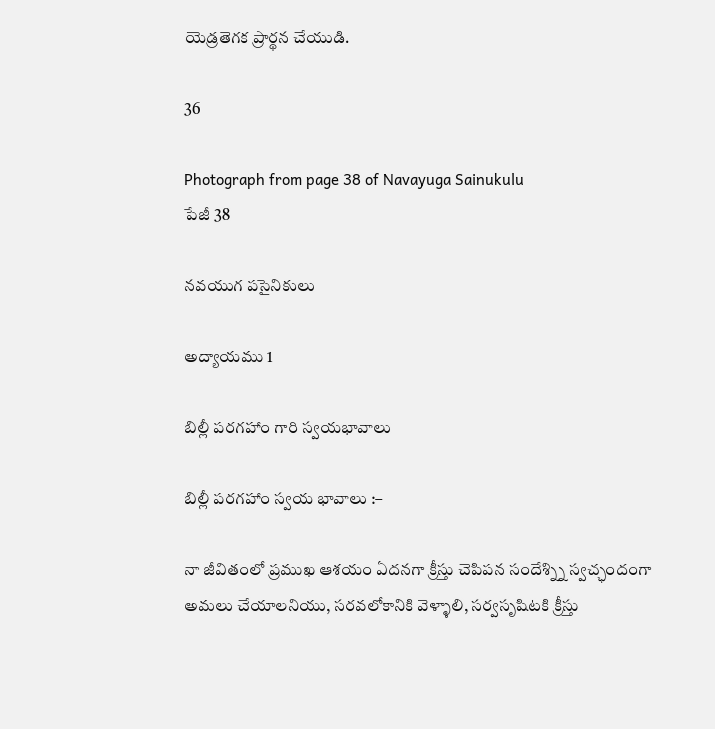యెడ్రతెగక ప్రార్థన చేయుడి.

36

Photograph from page 38 of Navayuga Sainukulu
పేజీ 38

నవయుగ పసైనికులు

అద్యాయము 1

బిల్లీ పరగహాం గారి స్వయభావాలు

బిల్లీ పరగహాం స్వయ భావాలు :–

నా జీవితంలో ప్రముఖ ఆశయం ఏదనగా క్రీస్తు చెపిపన సందేశ్న్ని స్వచ్ఛందంగా అమలు చేయాలనియు, సరవలోకానికి వెళ్ళాలి, సర్వసృషిటకి క్రీస్తు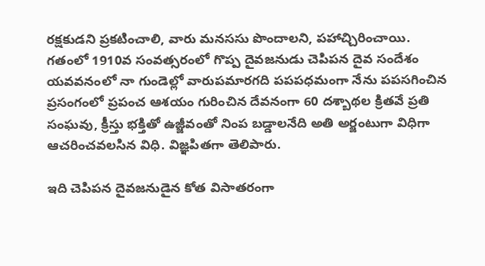రక్షకుడని ప్రకటించాలి, వారు మనససు పొందాలని, పహాచ్చిరించాయి. గతంలో 1910వ సంవత్సరంలో గొప్ప దైవజనుడు చెపిపన దైవ సందేశం యవవనంలో నా గుండెల్లో వారుపమారగది పపపధమంగా నేను పపసగించిన ప్రసంగంలో ప్రపంచ ఆశయం గురించిన దేవనంగా 60 దశ్బాథల క్రితవే ప్రతి సంఘవు, క్రీస్తు భక్తితో ఉజ్జీవంతో నింప బడ్డాలనేది అతి అర్జంటుగా విధిగా ఆచరించవలసిన విధి. విజ్ఞపితగా తెలిపారు.

ఇది చెపిపన దైవజనుడైన కోత విసాతరంగా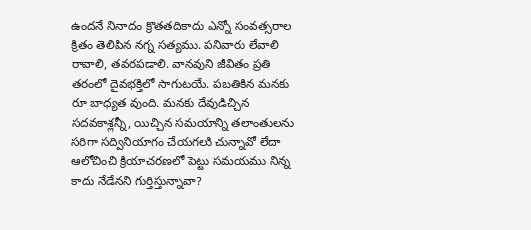ఉందనే నినాదం క్రొతతదికాదు ఎన్నో సంవత్సరాల క్రితం తెలిపిన నగ్న సత్యము. పనివారు లేవాలి రావాలి, తవరపడాలి. వానవుని జీవితం ప్రతి తరంలో దైవభక్తిలో సాగుటయే. పబతికిన మనకు రూ బాధ్యత వుంది. మనకు దేవుడిచ్చిన సదవకాశ్లన్నీ, యిచ్చిన సమయాన్ని తలాంతులను సరిగా సద్వినియాగం చేయగలుి చున్నావో లేదా ఆలోచించి క్రియాచరణలో పెట్టు సమయము నిన్న కాదు నేడేనని గుర్తిస్తున్నావా?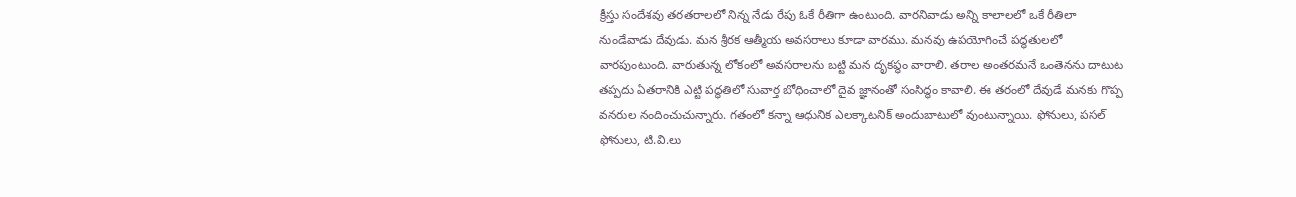క్రీస్తు సందేశవు తరతరాలలో నిన్న నేడు రేపు ఓకే రీతిగా ఉంటుంది. వారనివాడు అన్ని కాలాలలో ఒకే రీతిలా నుండేవాడు దేవుడు. మన శ్రీరక ఆత్మీయ అవసరాలు కూడా వారము. మనవు ఉపయోగించే పద్ధతులలో వారపుంటుంది. వారుతున్న లోకంలో అవసరాలను బట్టి మన దృకప్ధం వారాలి. తరాల అంతరమనే ఒంతెనను దాటుట తప్పదు ఏతరానికి ఎట్టి పద్ధతిలో సువార్త బోధించాలో దైవ జ్ఞానంతో సంసిద్ధం కావాలి. ఈ తరంలో దేవుడే మనకు గొప్ప వనరుల నందించుచున్నారు. గతంలో కన్నా ఆధునిక ఎలక్కాటనిక్ అందుబాటులో వుంటున్నాయి. ఫోనులు, పసల్ ఫోనులు, టి.వి.లు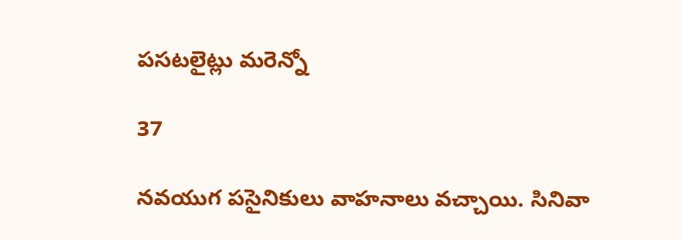పసటలైట్లు మరెన్నో

37

నవయుగ పసైనికులు వాహనాలు వచ్చాయి. సినివా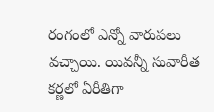రంగంలో ఎన్నో వారుపలు వచ్చాయి. యివన్నీ సువారీత కర్ణలో ఏరీతిగా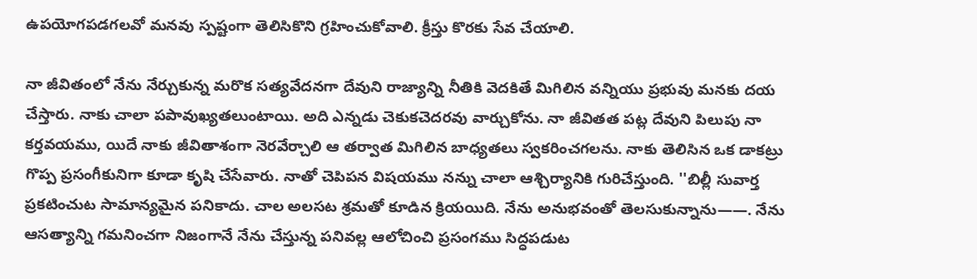ఉపయోగపడగలవో మనవు స్పష్టంగా తెలిసికొని గ్రహించుకోవాలి. క్రీస్తు కొరకు సేవ చేయాలి.

నా జీవితంలో నేను నేర్చుకున్న మరొక సత్యవేదనగా దేవుని రాజ్యాన్ని నీతికి వెదకితే మిగిలిన వన్నియు ప్రభువు మనకు దయ చేస్తారు. నాకు చాలా పపావుఖ్యతలుంటాయి. అది ఎన్నడు చెకుకచెదరవు వార్చుకోను. నా జీవితత పట్ల దేవుని పిలుపు నా కర్తవయము, యిదే నాకు జీవితాశంగా నెరవేర్చాలి ఆ తర్వాత మిగిలిన బాధ్యతలు స్వకరించగలను. నాకు తెలిసిన ఒక డాకట్రు గొప్ప ప్రసంగీకునిగా కూడా కృషి చేసేవారు. నాతో చెపిపన విషయము నన్ను చాలా ఆశ్చిర్యానికి గురిచేస్తుంది. ''బిల్లీ సువార్త ప్రకటించుట సామాన్యమైన పనికాదు. చాల అలసట శ్రమతో కూడిన క్రియయిది. నేను అనుభవంతో తెలసుకున్నాను——. నేను ఆసత్యాన్ని గమనించగా నిజంగానే నేను చేస్తున్న పనివల్ల ఆలోచించి ప్రసంగము సిద్ధపడుట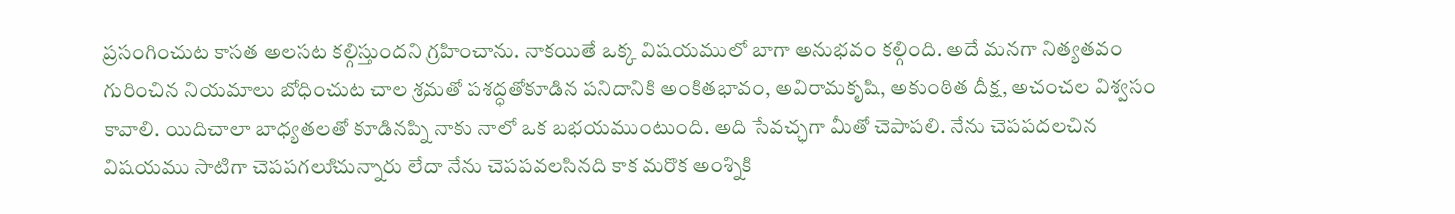ప్రసంగించుట కాసత అలసట కల్గిస్తుందని గ్రహించాను. నాకయితే ఒక్క విషయములో బాగా అనుభవం కల్గింది. అదే మనగా నిత్యతవం గురించిన నియమాలు బోధించుట చాల శ్రమతో పశద్ధతోకూడిన పనిదానికి అంకితభావం, అవిరామకృషి, అకుంఠిత దీక్ష, అచంచల విశ్వసం కావాలి. యిదిచాలా బాధ్యతలతో కూడినప్ని నాకు నాలో ఒక బభయముంటుంది. అది సేవచ్ఛగా మీతో చెపాపలి. నేను చెపపదలచిన విషయము సాటిగా చెపపగలుిచున్నారు లేదా నేను చెపపవలసినది కాక మరొక అంశ్నికి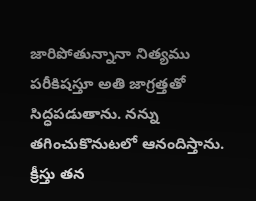జారిపోతున్నానా నిత్యము పరీకిషస్తూ అతి జాగ్రత్తతో సిద్ధపడుతాను. నన్ను తగించుకొనుటలో ఆనందిస్తాను. క్రీస్తు తన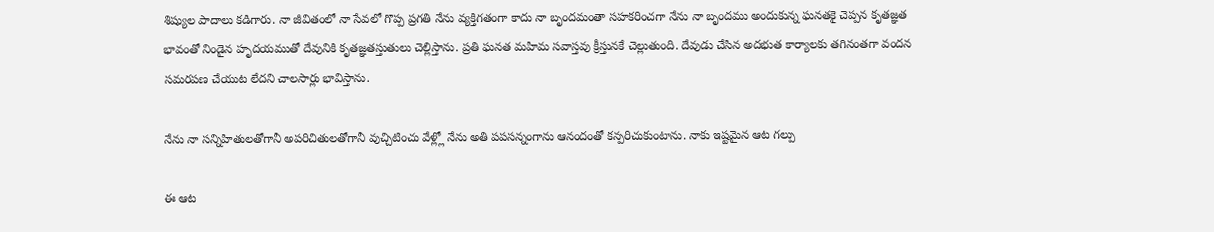శిష్యుల పాదాలు కడిగారు. నా జీవితంలో నా సేవలో గొప్ప ప్రగతి నేను వ్యక్తిగతంగా కాదు నా బృందమంతా సహకరించగా నేను నా బృందము అందుకున్న ఘనతకై చెప్పన కృతజ్ఞత భావంతో నిండైన హృదయముతో దేవునికి కృతజ్ఞతస్తుతులు చెల్లిస్తాను. ప్రతి ఘనత మహిమ సవాస్తవు క్రీస్తునకే చెల్లుతుంది. దేవుడు చేసిన అదభుత కార్యాలకు తగినంతగా వందన సమరపణ చేయుట లేదని చాలసార్లు భావిస్తాను.

నేను నా సన్నిహితులతోగానీ అపరిచితులతోగానీ వుచ్చిటించు వేళ్ల్లో నేను అతి పపసన్నంగాను ఆనందంతో కన్పరిచుకుంటాను. నాకు ఇష్టమైన ఆట గల్పు

ఈ ఆట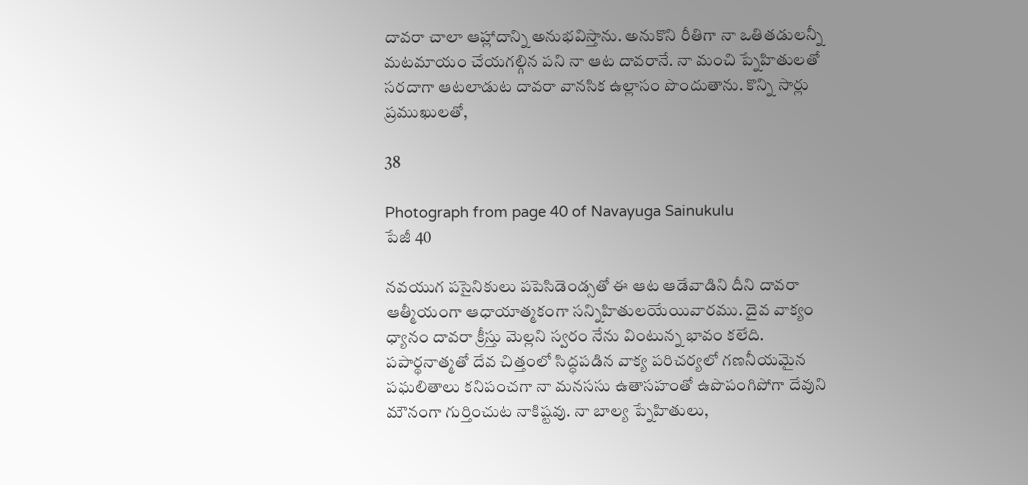దావరా చాలా ఆహ్లాదాన్ని అనుభవిస్తాను. అనుకొని రీతిగా నా ఒతితడులన్నీ మటమాయం చేయగల్గిన పని నా ఆట దావరానే. నా మంచి ప్నేహితులతో సరదాగా ఆటలాడుట దావరా వానసిక ఉల్లాసం పొందుతాను. కొన్ని సార్లు ప్రముఖులతో,

38

Photograph from page 40 of Navayuga Sainukulu
పేజీ 40

నవయుగ పసైనికులు పపెసిడెండ్సతో ఈ ఆట ఆడేవాడిని దీని దావరా ఆత్మీయంగా ఆధాయాత్మకంగా సన్నిహితులయేయివారము. దైవ వాక్యం ధ్యానం దావరా క్రీస్తు మెల్లని స్వరం నేను వింటున్న భావం కలేది. పపార్థనాత్మతో దేవ చిత్తంలో సిద్ధపడిన వాక్య పరిచర్యలో గణనీయమైన పఘలితాలు కనిపంచగా నా మనససు ఉతాసహంతో ఉపొపంగిపోగా దేవుని మౌనంగా గుర్తించుట నాకిష్టవు. నా బాల్య ప్నేహితులు,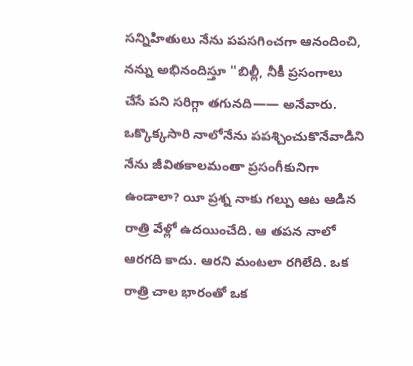సన్నిహితులు నేను పపసగించగా ఆనందించి, నన్ను అభినందిస్తూ ''బిల్లీ, నీకీ ప్రసంగాలు చేసే పని సరిగ్గా తగునది—— అనేవారు. ఒక్కొక్కసారి నాలోనేను పపశ్చించుకొనేవాడిని నేను జీవితకాలమంతా ప్రసంగీకునిగా ఉండాలా? యీ ప్రశ్న నాకు గల్పు ఆట ఆడిన రాత్రి వేళ్లో ఉదయించేది. ఆ తపన నాలో ఆరగది కాదు. ఆరని మంటలా రగిలేది. ఒక రాత్రి చాల భారంతో ఒక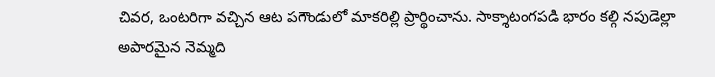చివర, ఒంటరిగా వచ్చిన ఆట పగౌండులో మాకరిల్లి ప్రార్థించాను. సాక్శాటంగపడి భారం కల్గి నపుడెల్లా అపారమైన నెమ్మది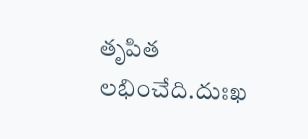తృపిత లభించేది.దుఃఖ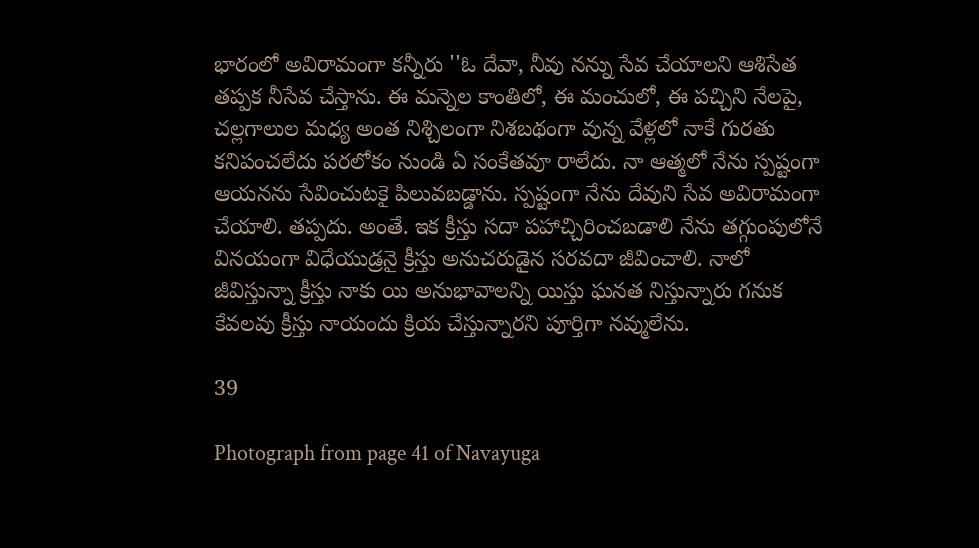భారంలో అవిరామంగా కన్నీరు ''ఓ దేవా, నీవు నన్ను సేవ చేయాలని ఆశిసేత తప్పక నీసేవ చేస్తాను. ఈ మన్నెల కాంతిలో, ఈ మంచులో, ఈ పచ్చిని నేలపై, చల్లగాలుల మధ్య అంత నిశ్చిలంగా నిశబథంగా వున్న వేళ్లలో నాకే గురతు కనిపంచలేదు పరలోకం నుండి ఏ సంకేతవూ రాలేదు. నా ఆత్మలో నేను స్పష్టంగా ఆయనను సేవించుటకై పిలువబడ్డాను. స్పష్టంగా నేను దేవుని సేవ అవిరామంగా చేయాలి. తప్పదు. అంతే. ఇక క్రీస్తు సదా పహాచ్చిరించబడాలి నేను తగ్గుంపులోనే వినయంగా విధేయుడ్రనై క్రీస్తు అనుచరుడైన సరవదా జీవించాలి. నాలో జీవిస్తున్నా క్రీస్తు నాకు యి అనుభావాలన్ని యిస్తు ఘనత నిస్తున్నారు గనుక కేవలవు క్రీస్తు నాయందు క్రియ చేస్తున్నారని పూర్తిగా నవ్ములేను.

39

Photograph from page 41 of Navayuga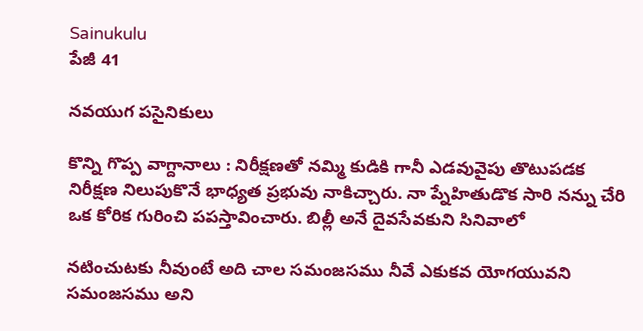Sainukulu
పేజీ 41

నవయుగ పసైనికులు

కొన్ని గొప్ప వాగ్దానాలు : నిరీక్షణతో నమ్మి కుడికి గానీ ఎడవువైపు తొటుపడక నిరీక్షణ నిలుపుకొనే భాధ్యత ప్రభువు నాకిచ్చారు. నా ప్నేహితుడొక సారి నన్ను చేరి ఒక కోరిక గురించి పపస్తావించారు. బిల్లీ అనే దైవసేవకుని సినివాలో

నటించుటకు నీవుంటే అది చాల సమంజసము నీవే ఎకుకవ యోగయువని సమంజసము అని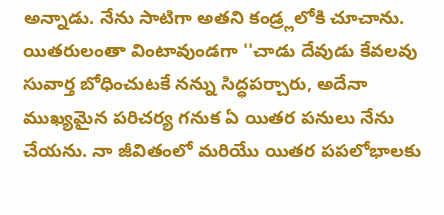అన్నాడు. నేను సాటిగా అతని కండ్ర్లలోకి చూచాను. యితరులంతా వింటావుండగా ''చాడు దేవుడు కేవలవు సువార్త బోధించుటకే నన్ను సిద్ధపర్చారు, అదేనా ముఖ్యమైన పరిచర్య గనుక ఏ యితర పనులు నేను చేయను. నా జీవితంలో మరియేు యితర పపలోభాలకు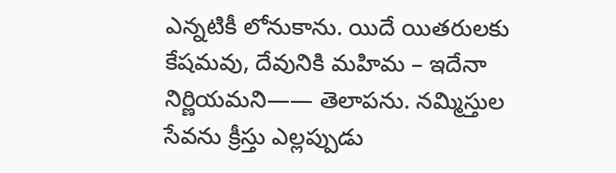ఎన్నటికీ లోనుకాను. యిదే యితరులకు కేషమవు, దేవునికి మహిమ – ఇదేనా నిర్ణియమని—— తెలాపను. నమ్మిస్తుల సేవను క్రీస్తు ఎల్లప్పుడు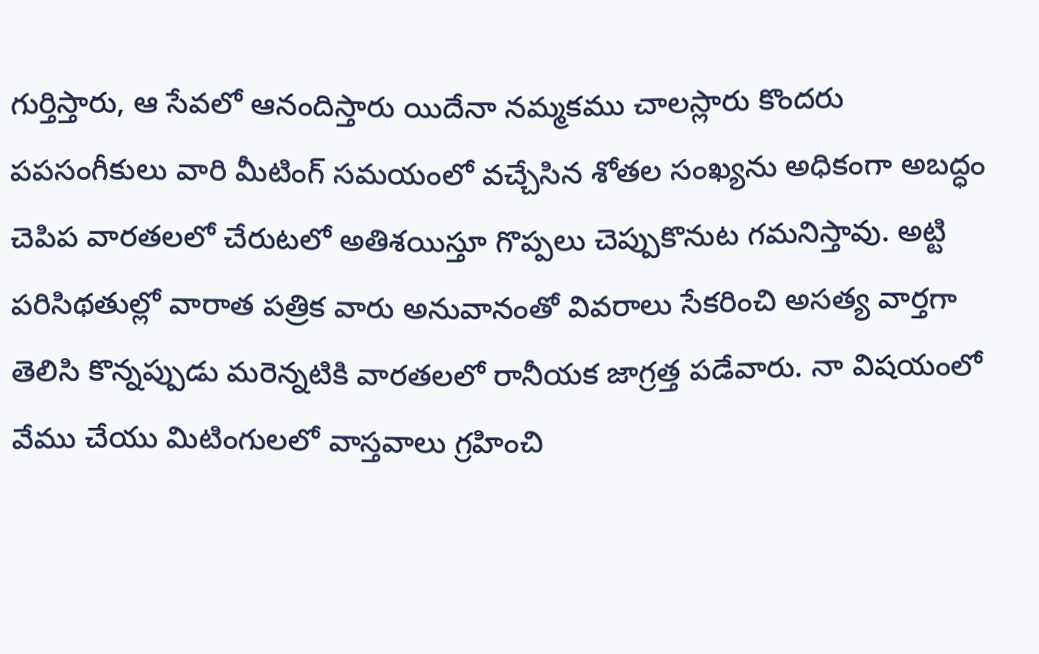గుర్తిస్తారు, ఆ సేవలో ఆనందిస్తారు యిదేనా నమ్మకము చాలస్లారు కొందరు పపసంగీకులు వారి మీటింగ్ సమయంలో వచ్చేసిన శోతల సంఖ్యను అధికంగా అబద్ధం చెపిప వారతలలో చేరుటలో అతిశయిస్తూ గొప్పలు చెప్పుకొనుట గమనిస్తావు. అట్టి పరిసిథతుల్లో వారాత పత్రిక వారు అనువానంతో వివరాలు సేకరించి అసత్య వార్తగా తెలిసి కొన్నప్పుడు మరెన్నటికి వారతలలో రానీయక జాగ్రత్త పడేవారు. నా విషయంలో వేము చేయు మిటింగులలో వాస్తవాలు గ్రహించి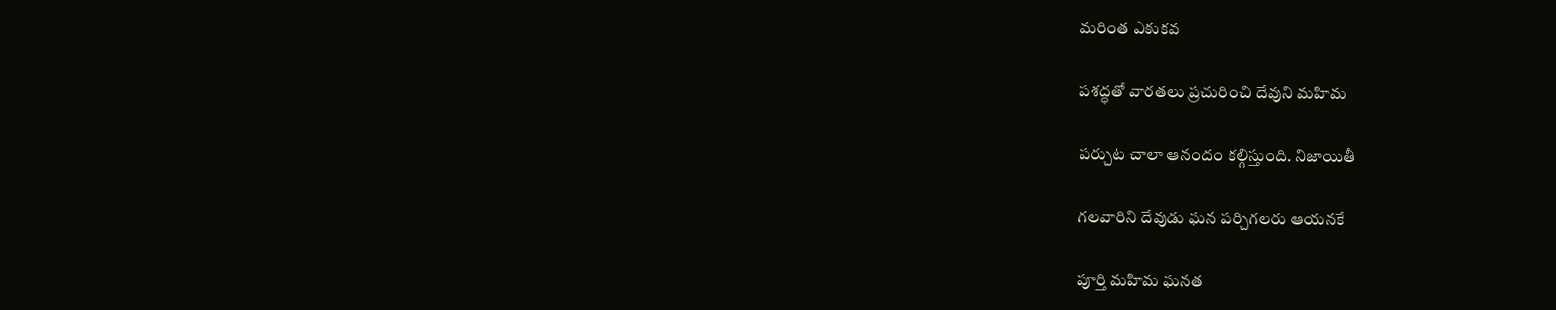మరింత ఎకుకవ

పశద్ధతో వారతలు ప్రచురించి దేవుని మహిమ

పర్చుట చాలా ఆనందం కల్గిస్తుంది. నిజాయితీ

గలవారిని దేవుడు ఘన పర్చిగలరు ఆయనకే

పూర్తి మహిమ ఘనత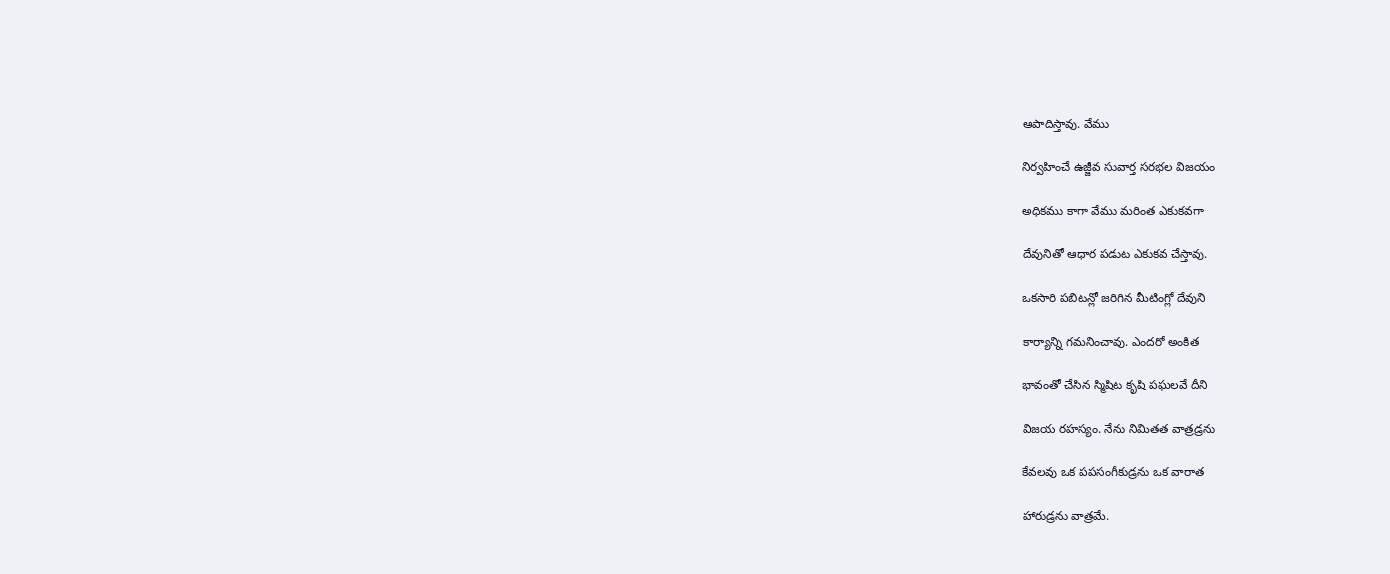ఆపాదిస్తావు. వేము

నిర్వహించే ఉజ్జీవ సువార్త సరభల విజయం

అధికము కాగా వేము మరింత ఎకుకవగా

దేవునితో ఆధార పడుట ఎకుకవ చేస్తావు.

ఒకసారి పబిటన్లో జరిగిన మీటింగ్లో దేవుని

కార్యాన్ని గమనించావు. ఎందరో అంకిత

భావంతో చేసిన స్మిషిట కృషి పఘలవే దీని

విజయ రహస్యం. నేను నిమితత వాత్రడ్రను

కేవలవు ఒక పపసంగీకుడ్రను ఒక వారాత

హారుడ్రను వాత్రమే.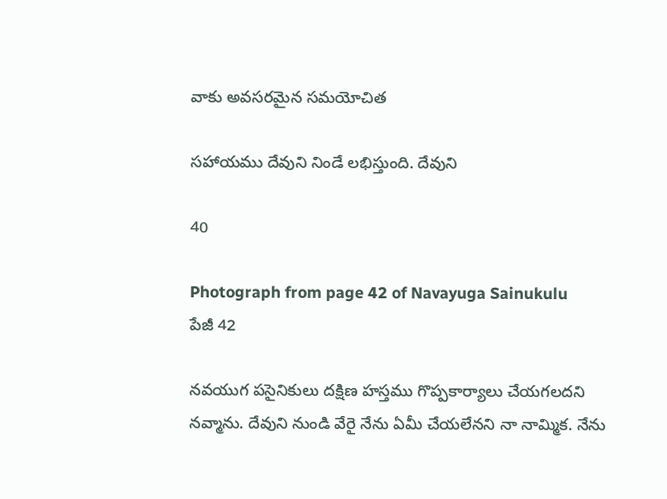వాకు అవసరమైన సమయోచిత

సహాయము దేవుని నిండే లభిస్తుంది. దేవుని

40

Photograph from page 42 of Navayuga Sainukulu
పేజీ 42

నవయుగ పసైనికులు దక్షిణ హస్తము గొప్పకార్యాలు చేయగలదని నవ్మాను. దేవుని నుండి వేరై నేను ఏమీ చేయలేనని నా నామ్మిక. నేను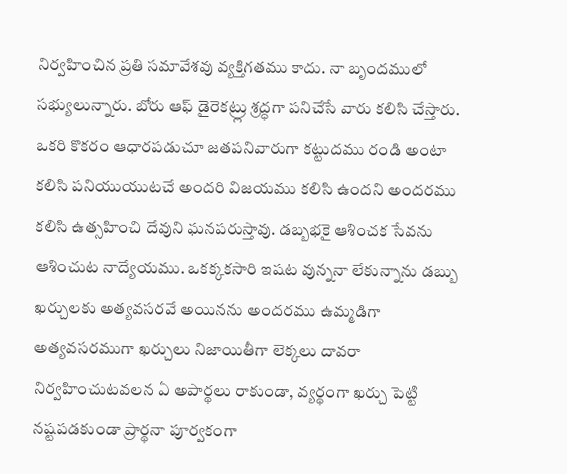నిర్వహించిన ప్రతి సమావేశవు వ్యక్తిగతము కాదు. నా బృందములో సభ్యులున్నారు. బోరు ఆఫ్ డైరెకట్ర్లు శ్రద్ధగా పనిచేసే వారు కలిసి చేస్తారు. ఒకరి కొకరం ఆధారపడుచూ జతపనివారుగా కట్టుదము రండి అంటా కలిసి పనియుయుటచే అందరి విజయము కలిసి ఉందని అందరము కలిసి ఉత్సహించి దేవుని ఘనపరుస్తావు. డబ్బభకై ఆశించక సేవను ఆశించుట నాద్యేయము. ఒకక్కకసారి ఇషట వున్ననా లేకున్నాను డబ్బు ఖర్చులకు అత్యవసరవే అయినను అందరము ఉమ్మడిగా అత్యవసరముగా ఖర్చులు నిజాయితీగా లెక్కలు దావరా నిర్వహించుటవలన ఏ అపార్థలు రాకుండా, వ్యర్థంగా ఖర్చు పెట్టి నష్టపడకుండా ప్రార్థనా పూర్వకంగా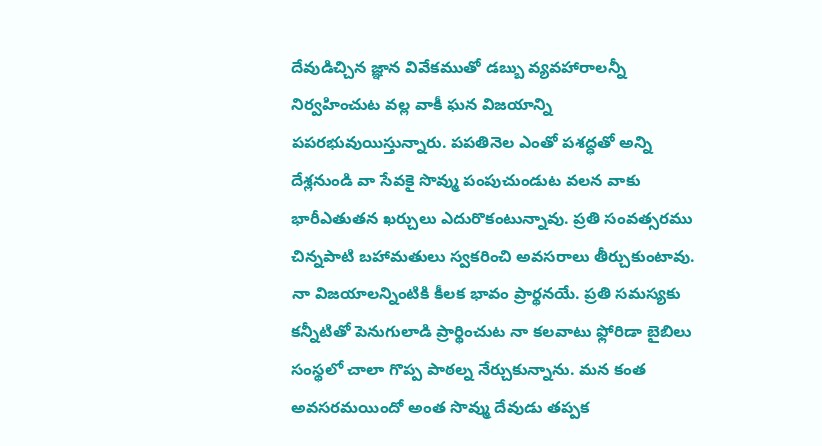దేవుడిచ్చిన జ్ఞాన వివేకముతో డబ్బు వ్యవహారాలన్నీ నిర్వహించుట వల్ల వాకీ ఘన విజయాన్ని పపరభువుయిస్తున్నారు. పపతినెల ఎంతో పశద్ధతో అన్ని దేశ్లనుండి వా సేవకై సొవ్ము పంపుచుండుట వలన వాకు భారీఎతుతన ఖర్చులు ఎదురొకంటున్నావు. ప్రతి సంవత్సరము చిన్నపాటి బహామతులు స్వకరించి అవసరాలు తీర్చుకుంటావు. నా విజయాలన్నింటికి కీలక భావం ప్రార్థనయే. ప్రతి సమస్యకు కన్నీటితో పెనుగులాడి ప్రార్థించుట నా కలవాటు ఫ్లోరిడా బైబిలు సంస్థలో చాలా గొప్ప పాఠల్న నేర్చుకున్నాను. మన కంత అవసరమయిందో అంత సొవ్ము దేవుడు తప్పక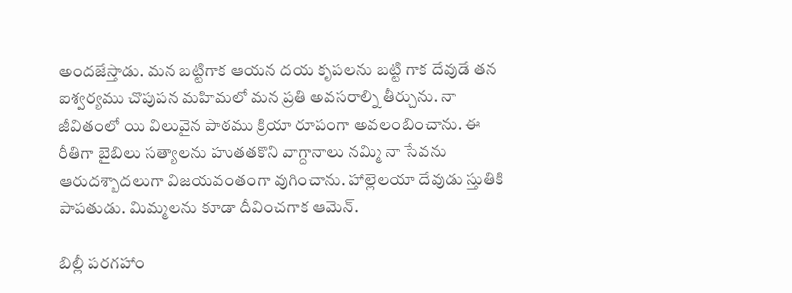అందజేస్తాడు. మన బట్టిగాక ఆయన దయ కృపలను బట్టి గాక దేవుడే తన ఐశ్వర్యము చొపుపన మహిమలో మన ప్రతి అవసరాల్ని తీర్చును. నా జీవితంలో యి విలువైన పాఠము క్రియా రూపంగా అవలంబించాను. ఈ రీతిగా బైబిలు సత్యాలను హుతతకొని వాగ్దానాలు నమ్మి నా సేవను ఆరుదశ్బాదలుగా విజయవంతంగా వుగించాను. హాల్లెలయా దేవుడు స్తుతికి పాపతుడు. మిమ్మలను కూడా దీవించగాక ఆమెన్.

బిల్లీ పరగహాం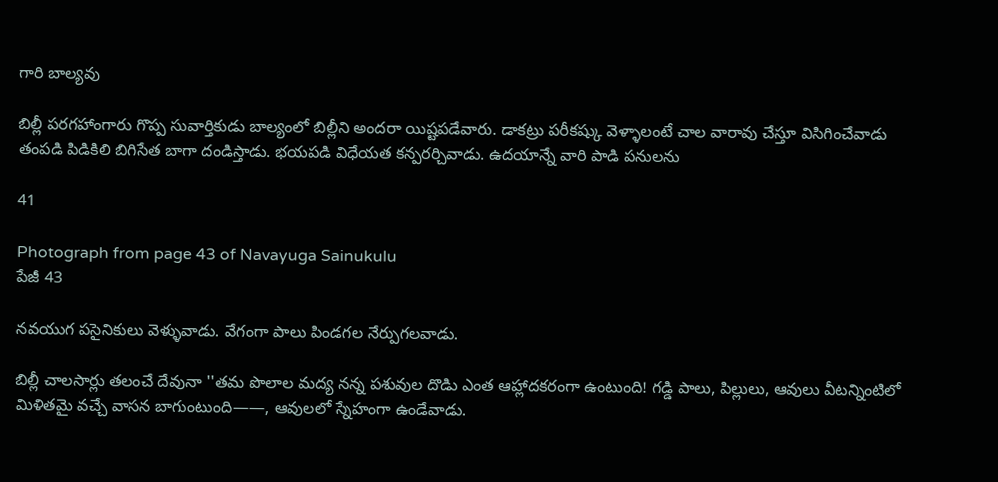గారి బాల్యవు

బిల్లీ పరగహాంగారు గొప్ప సువార్తికుడు బాల్యంలో బిల్లీని అందరా యిష్టపడేవారు. డాకట్రు పరీకష్కు వెళ్ళాలంటే చాల వారావు చేస్తూ విసిగించేవాడు తంపడి పిడికిలి బిగిసేత బాగా దండిస్తాడు. భయపడి విధేయత కన్పరర్చివాడు. ఉదయాన్నే వారి పాడి పనులను

41

Photograph from page 43 of Navayuga Sainukulu
పేజీ 43

నవయుగ పసైనికులు వెళ్ళువాడు. వేగంగా పాలు పిండగల నేర్పుగలవాడు.

బిల్లీ చాలసార్లు తలంచే దేవునా ''తమ పొలాల మద్య నన్న పశువుల దొడిు ఎంత ఆహ్లాదకరంగా ఉంటుంది! గడ్డి పాలు, పిల్లులు, ఆవులు వీటన్నింటిలో మిళితమై వచ్చే వాసన బాగుంటుంది——, ఆవులలో స్నేహంగా ఉండేవాడు.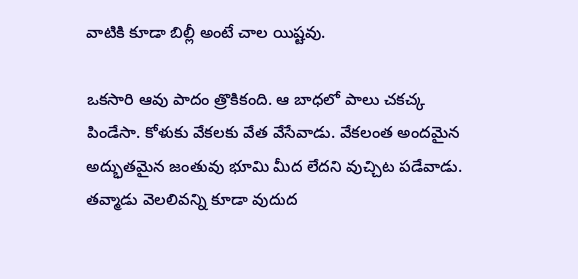వాటికి కూడా బిల్లీ అంటే చాల యిష్టవు.

ఒకసారి ఆవు పాదం త్రొకికంది. ఆ బాధలో పాలు చకచ్క పిండేసా. కోళుకు వేకలకు వేత వేసేవాడు. వేకలంత అందమైన అద్భుతమైన జంతువు భూమి మీద లేదని వుచ్చిట పడేవాడు. తవ్మాడు వెలలివన్ని కూడా వుదుద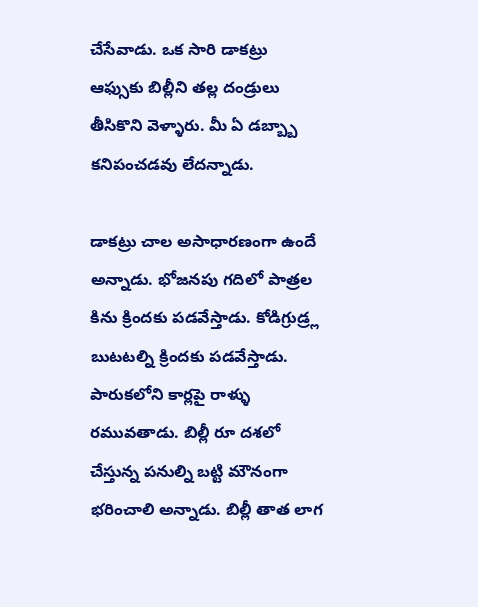చేసేవాడు. ఒక సారి డాకట్రు ఆఫ్సుకు బిల్లీని తల్ల దండ్రులు తీసికొని వెళ్ళారు. మీ ఏ డబ్బ్బా కనిపంచడవు లేదన్నాడు.

డాకట్రు చాల అసాధారణంగా ఉందే అన్నాడు. భోజనపు గదిలో పాత్రల కిను క్రిందకు పడవేస్తాడు. కోడిగ్రుడ్ర్ల బుటటల్ని క్రిందకు పడవేస్తాడు. పారుకలోని కార్లపై రాళ్ళు రమువతాడు. బిల్లీ రూ దశలో చేస్తున్న పనుల్ని బట్టి మౌనంగా భరించాలి అన్నాడు. బిల్లీ తాత లాగ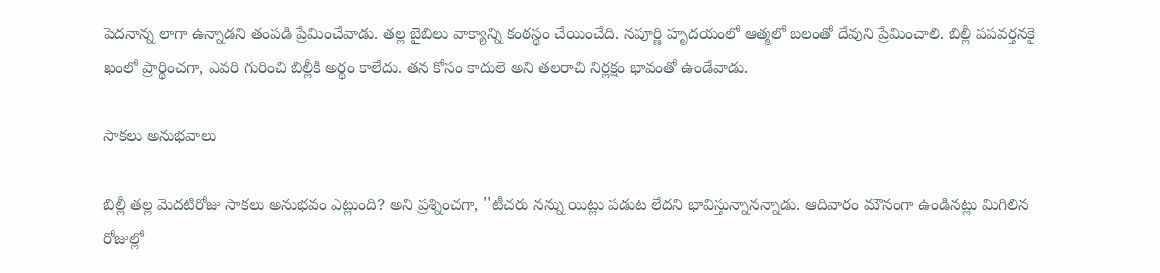పెదనాన్న లాగా ఉన్నాడని తంపడి ప్రేమించేవాడు. తల్ల బైబిలు వాక్యాన్ని కంఠస్థం చేయించేది. నపూర్ణి హృదయంలో ఆత్మలో బలంతో దేవుని ప్రేమించాలి. బిల్లీ పపవర్తనకై ఖంలో ప్రార్థించగా, ఎవరి గురించి బిల్లీకి అర్థం కాలేదు. తన కోసం కాదులె అని తలరాచి నిర్లక్షం భావంతో ఉండేవాడు.

సాకలు అనుభవాలు

బిల్లీ తల్ల వెుదటిరోజు సాకలు అనుభవం ఎట్లుంది? అని ప్రశ్నించగా, ''టీచరు నన్ను యిట్లు పడుట లేదని భావిస్తున్నానన్నాడు. ఆదివారం మౌనంగా ఉండినట్లు మిగిలిన రోజుల్లో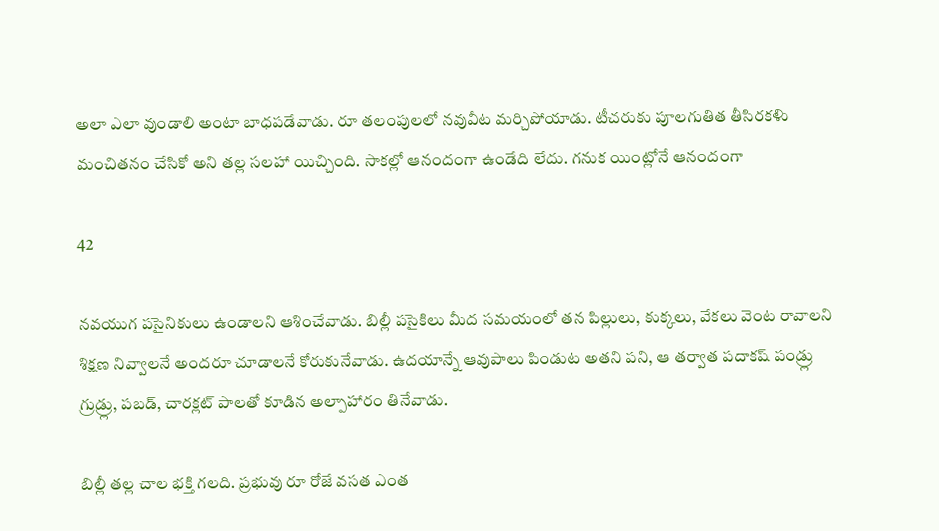అలా ఎలా వుండాలి అంటా బాధపడేవాడు. రూ తలంపులలో నవువీట మర్చిపోయాడు. టీచరుకు పూలగుతిత తీసిరకళిు మంచితనం చేసికో అని తల్ల సలహా యిచ్చింది. సాకల్లో ఆనందంగా ఉండేది లేదు. గనుక యింట్లోనే ఆనందంగా

42

నవయుగ పసైనికులు ఉండాలని ఆశించేవాడు. బిల్లీ పసైకిలు మీద సమయంలో తన పిల్లులు, కుక్కలు, వేకలు వెంట రావాలని శిక్షణ నివ్వాలనే అందరూ చూడాలనే కోరుకునేవాడు. ఉదయాన్నే ఆవుపాలు పిండుట అతని పని, ఆ తర్వాత పదాకష్ పండ్ర్లు గ్రుడ్ర్లు, పబడ్, చారక్లట్ పాలతో కూడిన అల్పాహారం తినేవాడు.

బిల్లీ తల్ల చాల భక్తి గలది. ప్రభువు రూ రోజే వసత ఎంత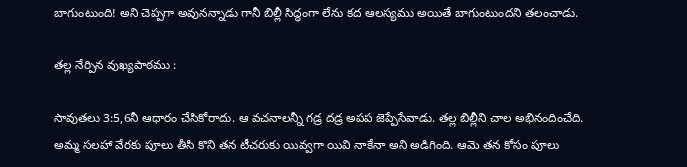బాగుంటుంది! అని చెప్పగా అవునన్నాడు గానీ బిల్లీ సిద్ధంగా లేను కద ఆలస్యము అయితే బాగుంటుందని తలంచాడు.

తల్ల నేర్పిన వుఖ్యపాఠము :

సావుతలు 3:5,6నీ ఆధారం చేసికోరాదు. ఆ వచనాలన్నీ గడ్ర దడ్ర అపప జెప్పేసేవాడు. తల్ల బిల్లీని చాల అభినందించేది. అమ్మ సలహా వేరకు పూలు తీసి కొని తన టీచరుకు యివ్వగా యివి నాకేనా అని అడిగింది. ఆమె తన కోసం పూలు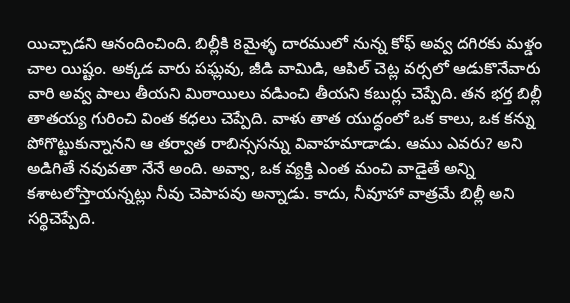యిచ్చాడని ఆనందించింది. బిల్లీకి 8మైళ్ళ దారములో నున్న కోఫ్ అవ్వ దగిరకు మళ్డం చాల యిష్టం. అక్కడ వారు పఘ్లవు, జీడి వామిడి, ఆపిల్ చెట్ల వర్సలో ఆడుకొనేవారు వారి అవ్వ పాలు తీయని మిఠాయిలు వడిుంచి తీయని కబుర్లు చెప్పేది. తన భర్త బిల్లీ తాతయ్య గురించి వింత కధలు చెప్పేది. వాళు తాత యుద్ధంలో ఒక కాలు, ఒక కన్ను పోగొట్టుకున్నానని ఆ తర్వాత రాబిన్ససన్ను వివాహమాడాడు. ఆము ఎవరు? అని అడిగితే నవువతా నేనే అంది. అవ్వా, ఒక వ్యక్తి ఎంత మంచి వాడైతే అన్ని కశాటలోస్తాయన్నట్లు నీవు చెపాపవు అన్నాడు. కాదు, నీవూహా వాత్రమే బిల్లీ అని సర్థిచెప్పేది.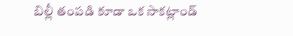బిల్లీ తంపడి కూడా ఒక సాకట్లాండ్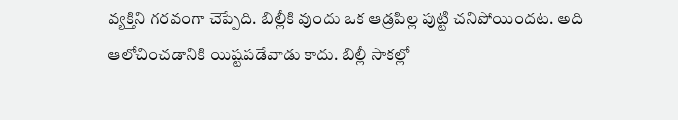వ్యక్తిని గరవంగా చెప్పేది. బిల్లీకి వుందు ఒక ఆడ్రపిల్ల పుట్టి చనిపోయిందట. అది ఆలోచించడానికి యిష్టపడేవాడు కాదు. బిల్లీ సాకల్లో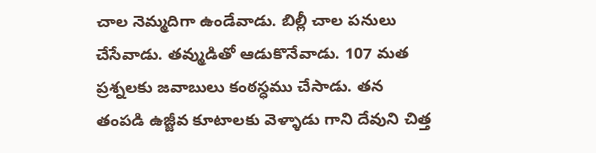చాల నెమ్మదిగా ఉండేవాడు. బిల్లీ చాల పనులు చేసేవాడు. తవ్ముడితో ఆడుకొనేవాడు. 107 మత ప్రశ్నలకు జవాబులు కంఠస్ధము చేసాడు. తన తంపడి ఉజ్జీవ కూటాలకు వెళ్ళాడు గాని దేవుని చిత్త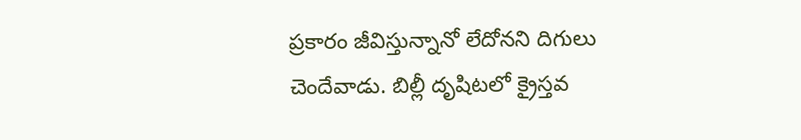ప్రకారం జీవిస్తున్నానో లేదోనని దిగులు చెందేవాడు. బిల్లీ దృషిటలో క్రైస్తవ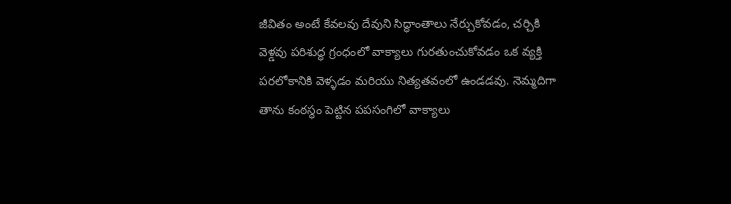జీవితం అంటే కేవలవు దేవుని సిద్ధాంతాలు నేర్చుకోవడం, చర్చికి వెళ్డవు పరిశుద్ధ గ్రంధంలో వాక్యాలు గురతుంచుకోవడం ఒక వ్యక్తి పరలోకానికి వెళ్ళడం మరియు నిత్యతవంలో ఉండడవు. నెమ్మదిగా తాను కంఠస్థం పెట్టిన పపసంగిలో వాక్యాలు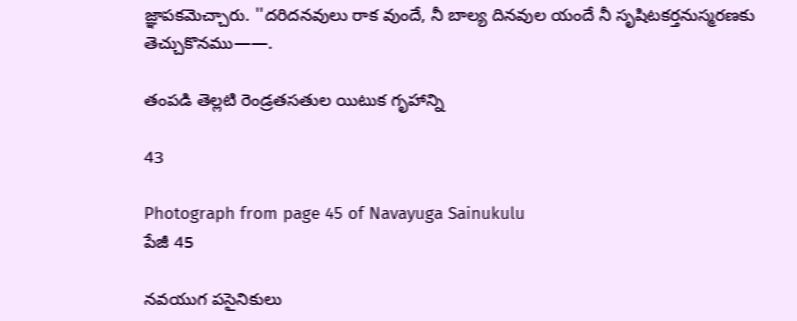జ్ఞాపకవెుచ్చారు. ''దరిదనవులు రాక వుందే, నీ బాల్య దినవుల యందే నీ సృషిటకర్తనుస్మరణకు తెచ్చుకొనము——.

తంపడి తెల్లటి రెండ్రతసతుల యిటుక గృహాన్ని

43

Photograph from page 45 of Navayuga Sainukulu
పేజీ 45

నవయుగ పసైనికులు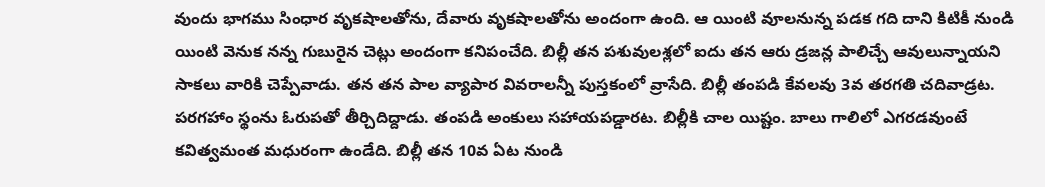వుందు భాగము సింధార వృకషాలతోను, దేవారు వృకషాలతోను అందంగా ఉంది. ఆ యింటి వూలనున్న పడక గది దాని కిటికీ నుండి యింటి వెనుక నన్న గుబురైన చెట్లు అందంగా కనిపంచేది. బిల్లీ తన పశువులశ్లలో ఐదు తన ఆరు డ్రజన్ల పాలిచ్చే ఆవులున్నాయని సాకలు వారికి చెప్పేవాడు. తన తన పాల వ్యాపార వివరాలన్నీ పుస్తకంలో వ్రాసేది. బిల్లీ తంపడి కేవలవు 3వ తరగతి చదివాడ్రట. పరగహాం స్థంను ఓరుపతో తీర్చిదిద్దాడు. తంపడి అంకులు సహాయపడ్డారట. బిల్లీకి చాల యిష్టం. బాలు గాలిలో ఎగరడవుంటే కవిత్వమంత మధురంగా ఉండేది. బిల్లీ తన 10వ ఏట నుండి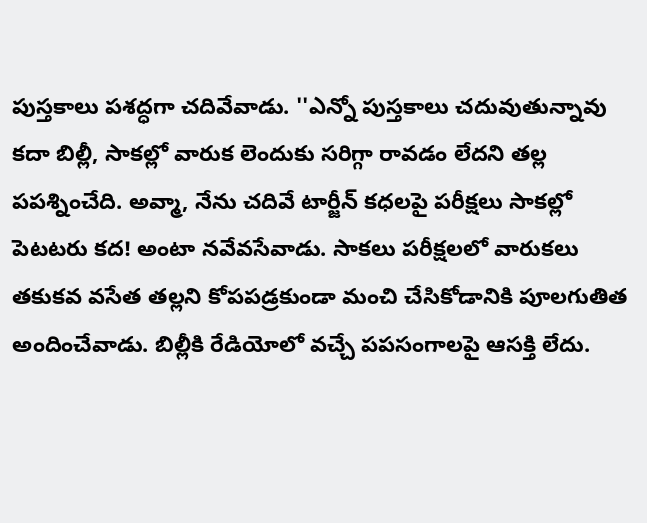పుస్తకాలు పశద్ధగా చదివేవాడు. ''ఎన్నో పుస్తకాలు చదువుతున్నావు కదా బిల్లీ, సాకల్లో వారుక లెందుకు సరిగ్గా రావడం లేదని తల్ల పపశ్నించేది. అవ్మా, నేను చదివే టార్జీన్ కధలపై పరీక్షలు సాకల్లో పెటటరు కద! అంటా నవేవసేవాడు. సాకలు పరీక్షలలో వారుకలు తకుకవ వసేత తల్లని కోపపడ్రకుండా మంచి చేసికోడానికి పూలగుతిత అందించేవాడు. బిల్లీకి రేడియోలో వచ్చే పపసంగాలపై ఆసక్తి లేదు.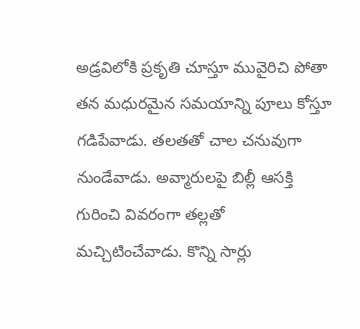అడ్రవిలోకి ప్రకృతి చూస్తూ మువైరిచి పోతా తన మధురమైన సమయాన్ని పూలు కోస్తూ గడిపేవాడు. తలతతో చాల చనువుగా నుండేవాడు. అవ్మారులపై బిల్లీ ఆసక్తి గురించి వివరంగా తల్లతో మచ్చిటించేవాడు. కొన్ని సార్లు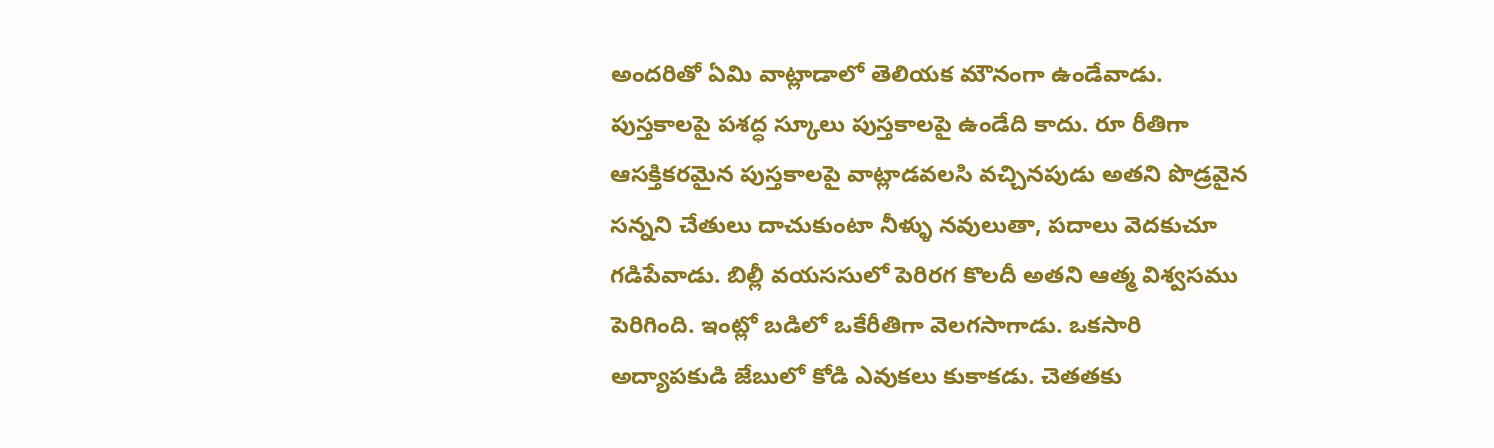అందరితో ఏమి వాట్లాడాలో తెలియక మౌనంగా ఉండేవాడు. పుస్తకాలపై పశద్ధ స్కూలు పుస్తకాలపై ఉండేది కాదు. రూ రీతిగా ఆసక్తికరమైన పుస్తకాలపై వాట్లాడవలసి వచ్చినపుడు అతని పొడ్రవైన సన్నని చేతులు దాచుకుంటా నీళ్ళు నవులుతా, పదాలు వెదకుచూ గడిపేవాడు. బిల్లీ వయససులో పెరిరగ కొలదీ అతని ఆత్మ విశ్వసము పెరిగింది. ఇంట్లో బడిలో ఒకేరీతిగా వెలగసాగాడు. ఒకసారి అద్యాపకుడి జేబులో కోడి ఎవుకలు కుకాకడు. చెతతకు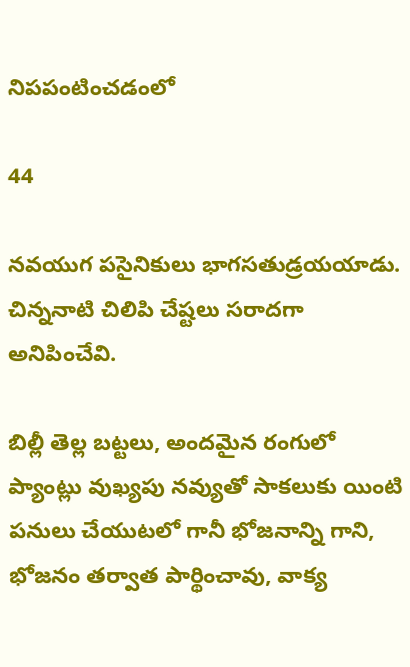నిపపంటించడంలో

44

నవయుగ పసైనికులు భాగసతుడ్రయయాడు. చిన్ననాటి చిలిపి చేష్టలు సరాదగా అనిపించేవి.

బిల్లీ తెల్ల బట్టలు, అందమైన రంగులో ప్యాంట్లు వుఖ్యపు నవ్యుతో సాకలుకు యింటి పనులు చేయుటలో గానీ భోజనాన్ని గాని, భోజనం తర్వాత పార్థించావు, వాక్య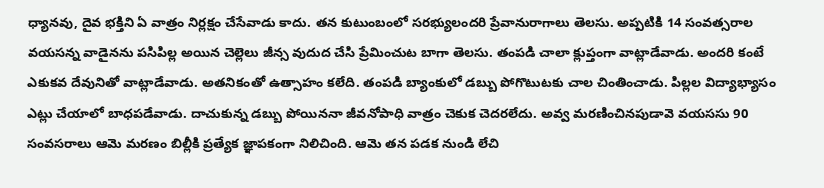ధ్యానవు, దైవ భక్తిని ఏ వాత్రం నిర్లక్షం చేసేవాడు కాదు. తన కుటుంబంలో సరభ్యులందరి ప్రేవానురాగాలు తెలసు. అప్పటికి 14 సంవత్సరాల వయసన్న వాడైనను పసిపిల్ల అయిన చెల్లెలు జీన్స వుదుద చేసి ప్రేమించుట బాగా తెలసు. తంపడి చాలా క్లుప్తంగా వాట్లాడేవాడు. అందరి కంటే ఎకుకవ దేవునితో వాట్లాడేవాడు. అతనికంతో ఉత్సాహం కలేది. తంపడి బ్యాంకులో డబ్బు పోగొటుటకు చాల చింతించాడు. పిల్లల విద్యాభ్యాసం ఎట్లు చేయాలో బాధపడేవాడు. దాచుకున్న డబ్బు పోయిననా జీవనోపాధి వాత్రం చెకుక చెదరలేదు. అవ్వ మరణించినపుడావె వయససు 90 సంవసరాలు ఆమె మరణం బిల్లీకి ప్రత్యేక జ్ఞాపకంగా నిలిచింది. ఆమె తన పడక నుండి లేచి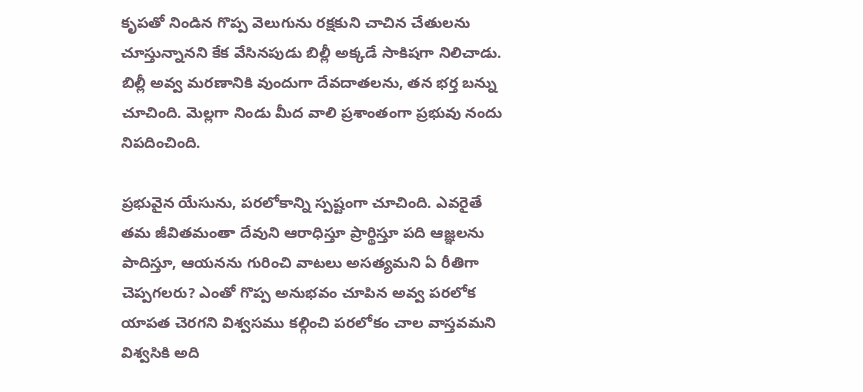కృపతో నిండిన గొప్ప వెలుగును రక్షకుని చాచిన చేతులను చూస్తున్నానని కేక వేసినపుడు బిల్లీ అక్కడే సాకిషగా నిలిచాడు. బిల్లీ అవ్వ మరణానికి వుందుగా దేవదాతలను, తన భర్త బన్ను చూచింది. మెల్లగా నిండు మీద వాలి ప్రశాంతంగా ప్రభువు నందు నిపదించింది.

ప్రభువైన యేసును, పరలోకాన్ని స్పష్టంగా చూచింది. ఎవరైతే తమ జీవితమంతా దేవుని ఆరాధిస్తూ ప్రార్థిస్తూ పది ఆజ్ఞలను పాదిస్తూ, ఆయనను గురించి వాటలు అసత్యమని ఏ రీతిగా చెప్పగలరు? ఎంతో గొప్ప అనుభవం చూపిన అవ్వ పరలోక యాపత చెరగని విశ్వసము కల్గించి పరలోకం చాల వాస్తవమని విశ్వసికి అది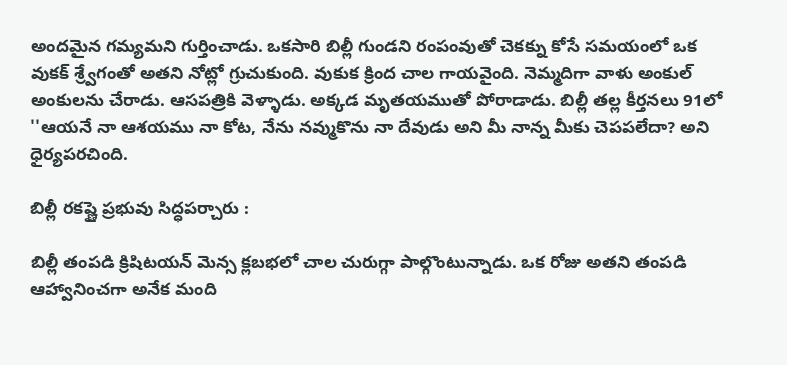అందమైన గమ్యమని గుర్తించాడు. ఒకసారి బిల్లీ గుండని రంపంవుతో చెకక్ను కోసే సమయంలో ఒక వుకక్ శ్ర్వేగంతో అతని నోట్లో గ్రుచుకుంది. వుకుక క్రింద చాల గాయవైంది. నెమ్మదిగా వాళు అంకుల్ అంకులను చేరాడు. ఆసపత్రికి వెళ్ళాడు. అక్కడ మృతయముతో పోరాడాడు. బిల్లీ తల్ల కీర్తనలు 91లో ''ఆయనే నా ఆశయము నా కోట, నేను నవ్ముకొను నా దేవుడు అని మీ నాన్న మీకు చెపపలేదా? అని ధైర్యపరచింది.

బిల్లీ రకష్ణై ప్రభువు సిద్ధపర్చారు :

బిల్లీ తంపడి క్రిషిటయన్ వెున్స క్లబభలో చాల చురుగ్గా పాల్గొంటున్నాడు. ఒక రోజు అతని తంపడి ఆహ్వానించగా అనేక మంది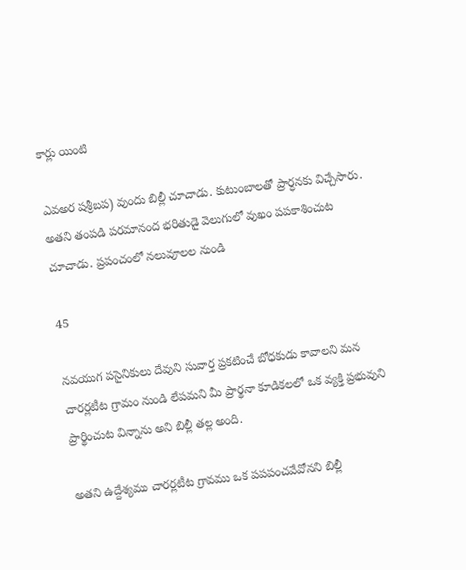కార్లు యింటి

ఎవఅర షశ్రీబప) వుందు బిల్లీ చూచాడు. కుటుంబాలతో ప్రార్ధనకు విచ్చేసారు. అతని తంపడి పరమానంద భరితుడై వెలుగులో వుఖం పపకాశించుట చూచాడు. ప్రపంచంలో నలువూలల నుండి

45

నవయుగ పసైనికులు దేవుని సువార్త ప్రకటించే బోధకుడు కావాలని మన చారర్లటీట గ్రామం నుండి లేపమని మీ ప్రార్థనా కూడికలలో ఒక వ్యక్తి ప్రభువుని ప్రార్థించుట విన్నాను అని బిల్లీ తల్ల అంది.

అతని ఉద్దేశ్యము చారర్లటీట గ్రావము ఒక పపపంచవేవోనని బిల్లీ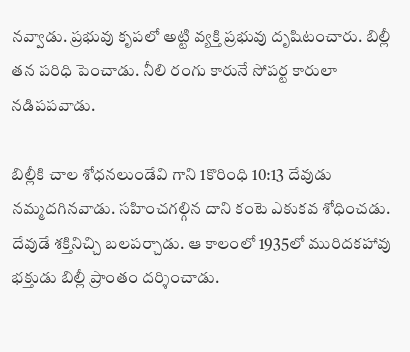నవ్వాడు. ప్రభువు కృపలో అట్టి వ్యక్తి ప్రభువు దృషిటంచారు. బిల్లీ తన పరిధి పెంచాడు. నీలి రంగు కారునే సోపర్ట కారులా నడిపపవాడు.

బిల్లీకి చాల శోధనలుండేవి గాని 1కొరింధి 10:13 దేవుడు నమ్మదగినవాడు. సహించగల్గిన దాని కంటె ఎకుకవ శోధించడు. దేవుడే శక్తినిచ్చి బలపర్చాడు. ఆ కాలంలో 1935లో మురిదకహావు భక్తుడు బిల్లీ ప్రాంతం దర్శించాడు.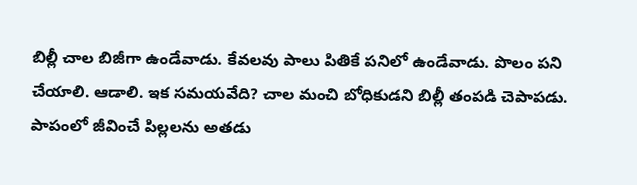బిల్లీ చాల బిజీగా ఉండేవాడు. కేవలవు పాలు పితికే పనిలో ఉండేవాడు. పొలం పని చేయాలి. ఆడాలి. ఇక సమయవేది? చాల మంచి బోధికుడని బిల్లీ తంపడి చెపాపడు. పాపంలో జీవించే పిల్లలను అతడు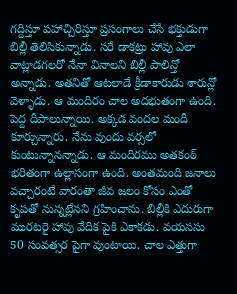గద్దిస్తూ పహాచ్చిరిస్తూ ప్రసంగాలు చేసే భక్తుడుగా బిల్లీ తెలిసికున్నాడు. సరే డాకట్రు హావు ఎలా వాట్లాడగలరో నేనా వినాలని బిల్లీ పాలిన్తో అన్నాడు. అతనితో ఆటలాడే క్రీడాకారుడు శారున్లో వెళ్ళాడు. ఆ మందిరం చాల అదభుతంగా ఉంది. పెద్ద దీపాలున్నాయి. అక్కడ వందల మందీ కూర్చున్నారు. నేను వుందు వర్సలో కుంటున్నానన్నాడు. ఆ మందిరము అతకంఠ్ భరితంగా ఉల్లాసంగా ఉంది. అంతమంది జనాలు వచ్చారంటే వారంతా జీవ జలం కోసం ఎంతో కృపతో నున్నట్లేనని గ్రహించాను. బిల్లీకి ఎదురుగా మురటరై హావు వేదిక పైకి ఎకాకడు. వయససు 50 సంవత్సర పైగా వుంటాయి. చాల ఎత్తుగా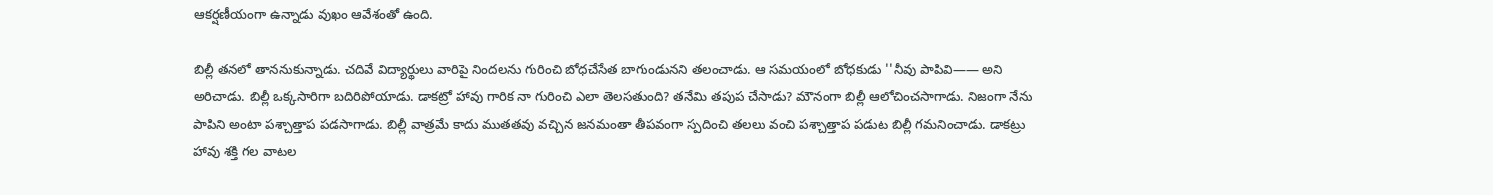ఆకర్షణీయంగా ఉన్నాడు వుఖం ఆవేశంతో ఉంది.

బిల్లీ తనలో తాననుకున్నాడు. చదివే విద్యార్థులు వారిపై నిందలను గురించి బోధచేసేత బాగుండునని తలంచాడు. ఆ సమయంలో బోధకుడు ''నీవు పాపివి—— అని అరిచాడు. బిల్లీ ఒక్కసారిగా బదిరిపోయాడు. డాకట్రో హావు గారిక నా గురించి ఎలా తెలసతుంది? తనేమి తపుప చేసాడు? మౌనంగా బిల్లీ ఆలోచించసాగాడు. నిజంగా నేను పాపిని అంటా పశ్చాత్తాప పడసాగాడు. బిల్లీ వాత్రమే కాదు ముతతవు వచ్చిన జనమంతా తీపవంగా స్పదించి తలలు వంచి పశ్చాత్తాప పడుట బిల్లీ గమనించాడు. డాకట్రు హావు శక్తి గల వాటల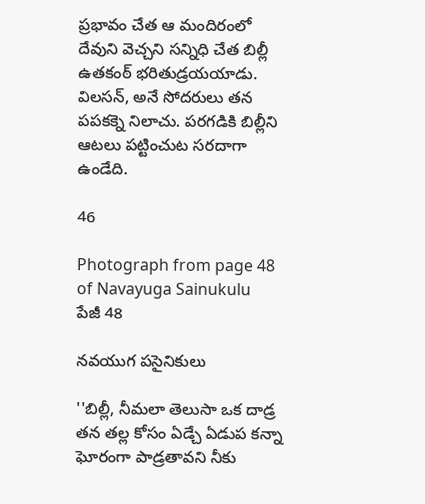ప్రభావం చేత ఆ మందిరంలో దేవుని వెచ్చని సన్నిధి చేత బిల్లీ ఉతకంఠ్ భరితుడ్రయయాడు. విలసన్, అనే సోదరులు తన పపకక్నె నిలాచు. పరగడికి బిల్లీని ఆటలు పట్టించుట సరదాగా ఉండేది.

46

Photograph from page 48 of Navayuga Sainukulu
పేజీ 48

నవయుగ పసైనికులు

''బిల్లీ, నీమలా తెలుసా ఒక దాడ్ర తన తల్ల కోసం ఏడ్చే ఏడుప కన్నా ఘోరంగా పాడ్రతావని నీకు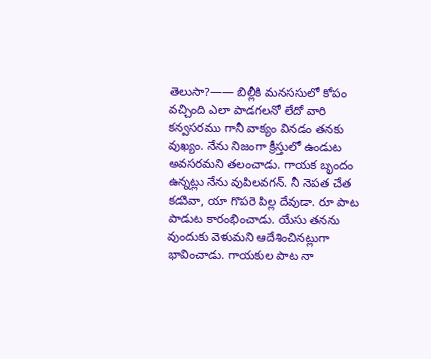తెలుసా?—— బిల్లీకి మనససులో కోపం వచ్చింది ఎలా పాడగలనో లేదో వారి కన్వసరము గానీ వాక్యం వినడం తనకు వుఖ్యం. నేను నిజంగా క్రీస్తులో ఉండుట అవసరమని తలంచాడు. గాయక బృందం ఉన్నట్లు నేను వుపిలవగన్. నీ నెపత చేత కడుివా, యా గొపరె పిల్ల దేవుడా. రూ పాట పాడుట కారంభించాడు. యేసు తనను వుందుకు వెళుమని ఆదేశించినట్లుగా భావించాడు. గాయకుల పాట నా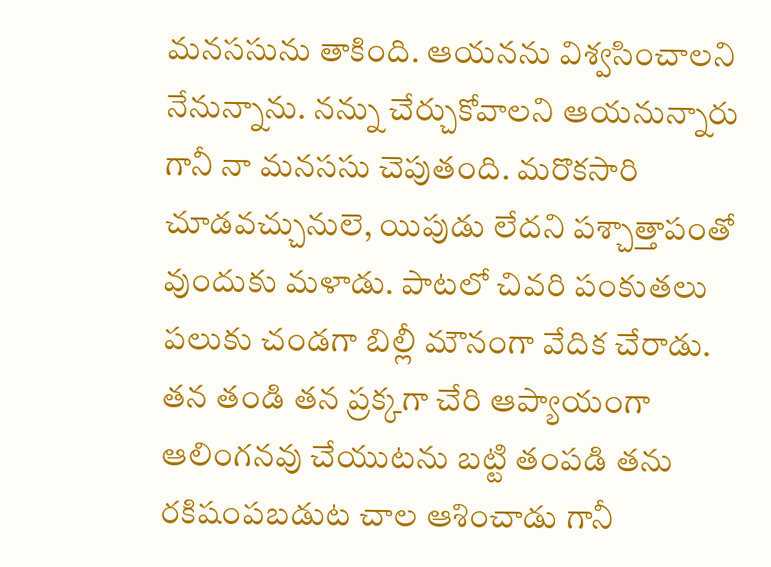మనససును తాకింది. ఆయనను విశ్వసించాలని నేనున్నాను. నన్ను చేర్చుకోవాలని ఆయనున్నారు గానీ నా మనససు చెపుతంది. మరొకసారి చూడవచ్చునులె, యిపుడు లేదని పశ్చాత్తాపంతో వుందుకు మళాడు. పాటలో చివరి పంకుతలు పలుకు చండగా బిల్లీ మౌనంగా వేదిక చేరాడు. తన తండి తన ప్రక్కగా చేరి ఆప్యాయంగా ఆలింగనవు చేయుటను బట్టి తంపడి తను రకిషంపబడుట చాల ఆశించాడు గానీ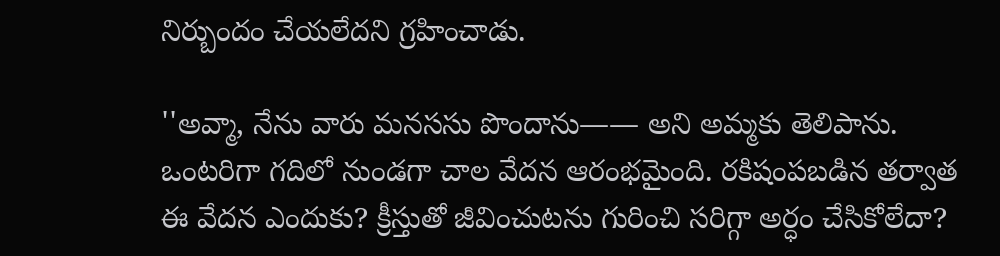నిర్బుందం చేయలేదని గ్రహించాడు.

''అవ్మా, నేను వారు మనససు పొందాను—— అని అమ్మకు తెలిపాను. ఒంటరిగా గదిలో నుండగా చాల వేదన ఆరంభమైంది. రకిషంపబడిన తర్వాత ఈ వేదన ఎందుకు? క్రీస్తుతో జీవించుటను గురించి సరిగ్గా అర్ధం చేసికోలేదా?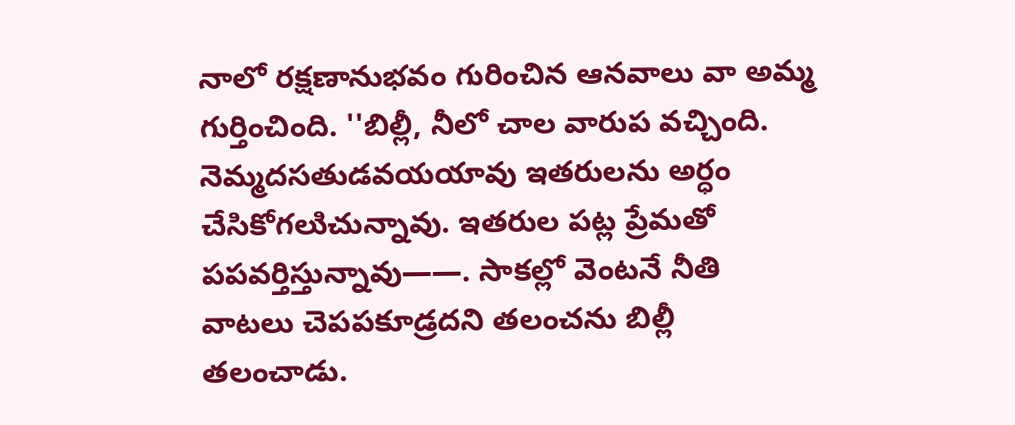నాలో రక్షణానుభవం గురించిన ఆనవాలు వా అమ్మ గుర్తించింది. ''బిల్లీ, నీలో చాల వారుప వచ్చింది. నెమ్మదసతుడవయయావు ఇతరులను అర్ధం చేసికోగలుిచున్నావు. ఇతరుల పట్ల ప్రేమతో పపవర్తిస్తున్నావు——. సాకల్లో వెంటనే నీతి వాటలు చెపపకూడ్రదని తలంచను బిల్లీ తలంచాడు.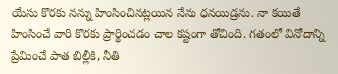యేసు కొరకు నన్ను హింసించినట్లయిన నేను ధనయిడ్రను. నా కయితే హింసించే వారి కొరకు ప్రార్థించడం చాల కష్టంగా తోచింది. గతంలో వినోదాన్ని ప్రేమించే పాత బిల్లీకి, నీతి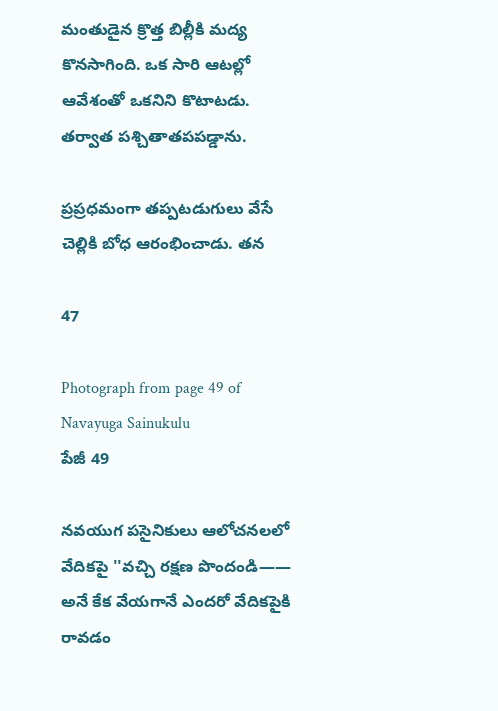మంతుడైన క్రొత్త బిల్లీకి మద్య కొనసాగింది. ఒక సారి ఆటల్లో ఆవేశంతో ఒకనిని కొటాటడు. తర్వాత పశ్చితాతపపడ్డాను.

ప్రప్రధమంగా తప్పటడుగులు వేసే చెల్లికి బోధ ఆరంభించాడు. తన

47

Photograph from page 49 of Navayuga Sainukulu
పేజీ 49

నవయుగ పసైనికులు ఆలోచనలలో వేదికపై ''వచ్చి రక్షణ పొందండి—— అనే కేక వేయగానే ఎందరో వేదికపైకి రావడం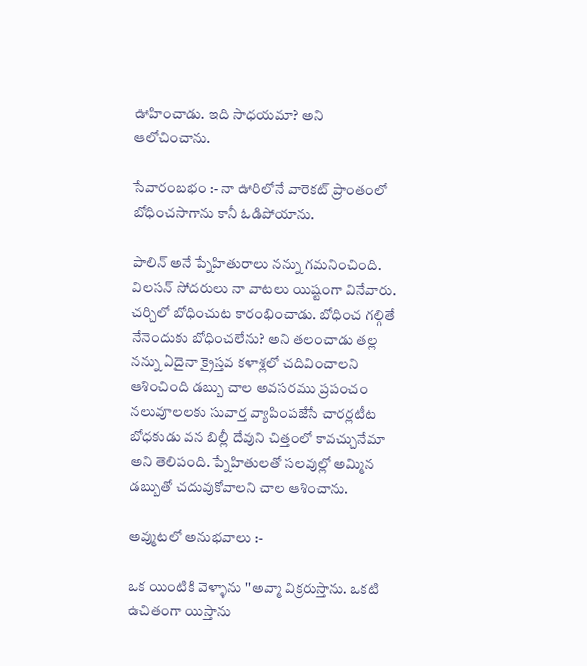ఊహించాడు. ఇది సాధయమా? అని ఆలోచించాను.

సేవారంబభం :- నా ఊరిలోనే వారెకట్ ప్రాంతంలో బోధించసాగాను కానీ ఓడిపోయాను.

పాలిన్ అనే ప్నేహితురాలు నన్ను గమనించింది. విలసన్ సోదరులు నా వాటలు యిష్టంగా వినేవారు. చర్చిలో బోధించుట కారంభించాడు. బోధించ గల్గితే నేనెందుకు బోధించలేను? అని తలంచాడు తల్ల నన్ను ఏదైనా క్రైస్తవ కళాశ్లలో చదివించాలని ఆశించింది డబ్బు చాల అవసరము ప్రపంచం నలువూలలకు సువార్త వ్యాపింపజేసే చారర్లటీట బోధకుడు వన బిల్లీ దేవుని చిత్తంలో కావచ్చునేమా అని తెలిపంది. ప్నేహితులతో సలవుల్లో అమ్మిన డబ్బుతో చదువుకోవాలని చాల ఆశించాను.

అవ్ముటలో అనుభవాలు :-

ఒక యింటికి వెళ్ళాను ''అవ్మా విక్రరుస్తాను. ఒకటి ఉచితంగా యిస్తాను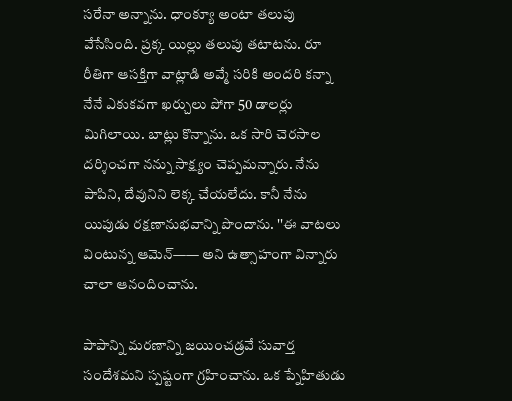సరేనా అన్నాను. ధాంక్యూ అంటా తలుపు వేసేసింది. ప్రక్క యిల్లు తలుపు తటాటను. రూ రీతిగా ఆసక్తిగా వాట్లాడి అవ్మే సరికి అందరి కన్నా నేనే ఎకుకవగా ఖర్చులు పోగా 50 డాలర్లు మిగిలాయి. బాట్లు కొన్నాను. ఒక సారి చెరసాల దర్శించగా నన్ను సాక్ష్యం చెప్పమన్నారు. నేను పాపిని, దేవునిని లెక్క చేయలేదు. కానీ నేను యిపుడు రక్షణానుభవాన్ని పొందాను. ''ఈ వాటలు వింటున్న ఆమెన్—— అని ఉత్సాహంగా విన్నారు చాలా ఆనందించాను.

పాపాన్ని మరణాన్ని జయించడ్రవే సువార్త సందేశమని స్పష్టంగా గ్రహించాను. ఒక ప్నేహితుడు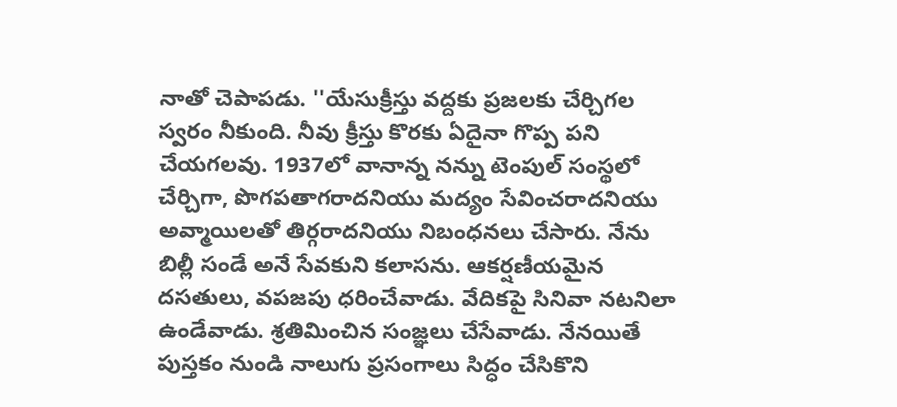నాతో చెపాపడు. ''యేసుక్రీస్తు వద్దకు ప్రజలకు చేర్చిగల స్వరం నీకుంది. నీవు క్రీస్తు కొరకు ఏదైనా గొప్ప పని చేయగలవు. 1937లో వానాన్న నన్ను టెంపుల్ సంస్థలో చేర్చిగా, పొగపతాగరాదనియు మద్యం సేవించరాదనియు అవ్మాయిలతో తిర్గరాదనియు నిబంధనలు చేసారు. నేను బిల్లీ సండే అనే సేవకుని కలాసను. ఆకర్షణీయమైన దసతులు, వపజపు ధరించేవాడు. వేదికపై సినివా నటనిలా ఉండేవాడు. శ్రతిమించిన సంజ్ఞలు చేసేవాడు. నేనయితే పుస్తకం నుండి నాలుగు ప్రసంగాలు సిద్ధం చేసికొని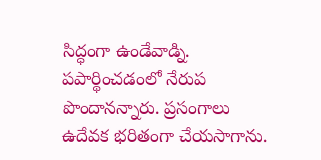సిద్ధంగా ఉండేవాడ్ని. పపార్థించడంలో నేరుప పొందానన్నారు. ప్రసంగాలు ఉదేవక భరితంగా చేయసాగాను.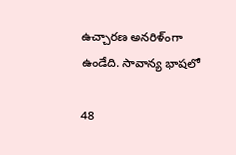ఉచ్చారణ అనరిళ్ంగా ఉండేది. సావాన్య భాషలో

48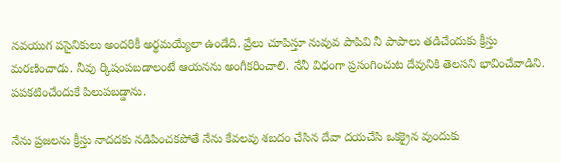నవయుగ పసైనికులు అందరికీ అర్థమయ్యేలా ఉండేది. వ్రేలు చూపిస్తూ నువువ పాపివి నీ పాపాలు తడిచేందుకు క్రీస్తు మరణించాడు. నీవు ర్కిషంపబడాలంటే ఆయనను అంగీకరించాలి. నేనీ విధంగా ప్రసంగించుట దేవునికి తెలసని భావించేవాడిని. పపకటించేందుకే పిలుపబడ్డాను.

నేను ప్రజలను క్రీస్తు నాదదకు నడిపించకపోతే నేను కేవలవు శబదం చేసిన దేవా దయచేసి ఒకక్రైన వుందుకు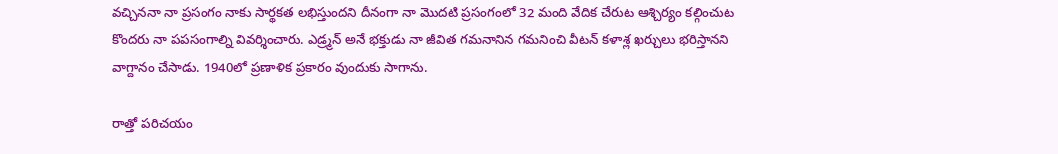వచ్చిననా నా ప్రసంగం నాకు సార్థకత లభిస్తుందని దీనంగా నా మొదటి ప్రసంగంలో 32 మంది వేదిక చేరుట ఆశ్చిర్యం కల్గించుట కొందరు నా పపసంగాల్ని వివర్శించారు. ఎడ్ర్మన్ అనే భక్తుడు నా జీవిత గమనానిన గమనించి వీటన్ కళాశ్ల ఖర్చులు భరిస్తానని వాగ్దానం చేసాడు. 1940లో ప్రణాళిక ప్రకారం వుందుకు సాగాను.

రాత్తో పరిచయం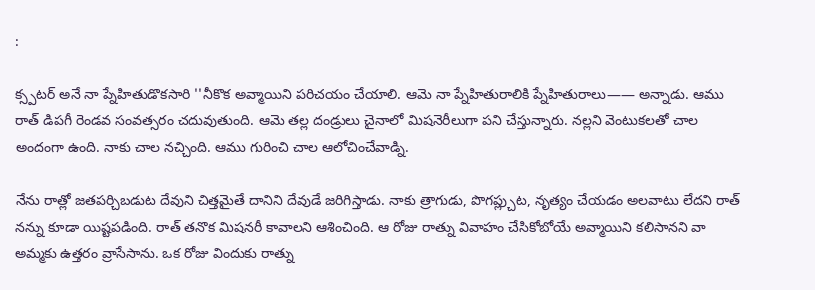:

క్స్పటర్ అనే నా ప్నేహితుడొకసారి ''నీకొక అవ్మాయిని పరిచయం చేయాలి. ఆమె నా ప్నేహితురాలికి ప్నేహితురాలు—— అన్నాడు. ఆము రాత్ డిపగీ రెండవ సంవత్సరం చదువుతుంది. ఆమె తల్ల దండ్రులు చైనాలో మిషనెరీలుగా పని చేస్తున్నారు. నల్లని వెంటుకలతో చాల అందంగా ఉంది. నాకు చాల నచ్చింది. ఆము గురించి చాల ఆలోచించేవాడ్ని.

నేను రాత్లో జతపర్చిబడుట దేవుని చిత్తమైతే దానిని దేవుడే జరిగిస్తాడు. నాకు త్రాగుడు, పొగప్ల్చుట, నృత్యం చేయడం అలవాటు లేదని రాత్ నన్ను కూడా యిష్టపడింది. రాత్ తనొక మిషనరీ కావాలని ఆశించింది. ఆ రోజు రాత్ను వివాహం చేసికోబోయే అవ్మాయిని కలిసానని వా అమ్మకు ఉత్తరం వ్రాసేసాను. ఒక రోజు విందుకు రాత్ను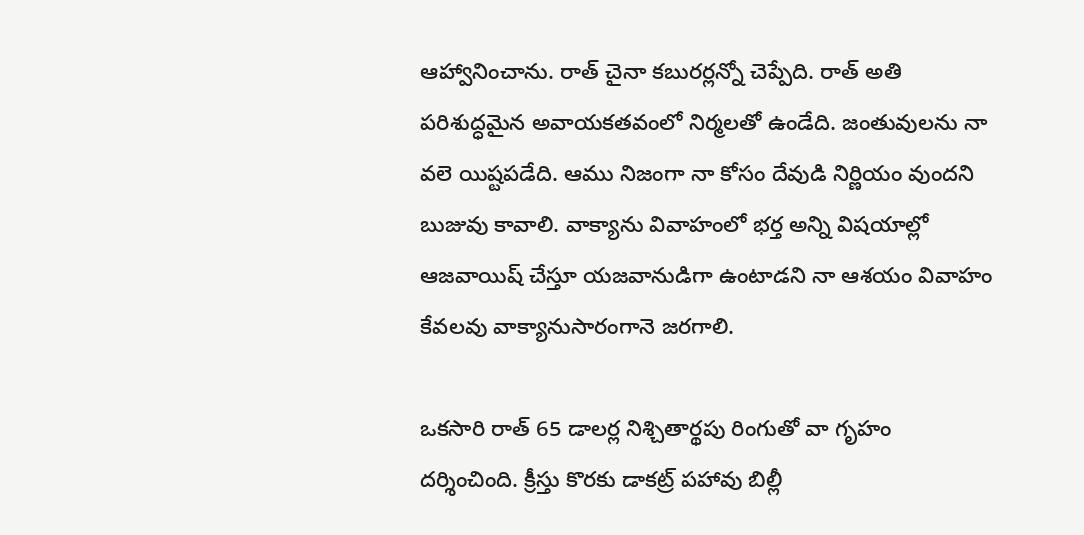ఆహ్వానించాను. రాత్ చైనా కబురర్లన్నో చెప్పేది. రాత్ అతి పరిశుద్ధమైన అవాయకతవంలో నిర్మలతో ఉండేది. జంతువులను నా వలె యిష్టపడేది. ఆము నిజంగా నా కోసం దేవుడి నిర్ణియం వుందని బుజువు కావాలి. వాక్యాను వివాహంలో భర్త అన్ని విషయాల్లో ఆజవాయిష్ చేస్తూ యజవానుడిగా ఉంటాడని నా ఆశయం వివాహం కేవలవు వాక్యానుసారంగానె జరగాలి.

ఒకసారి రాత్ 65 డాలర్ల నిశ్చితార్థపు రింగుతో వా గృహం దర్శించింది. క్రీస్తు కొరకు డాకట్ర్ పహావు బిల్లీ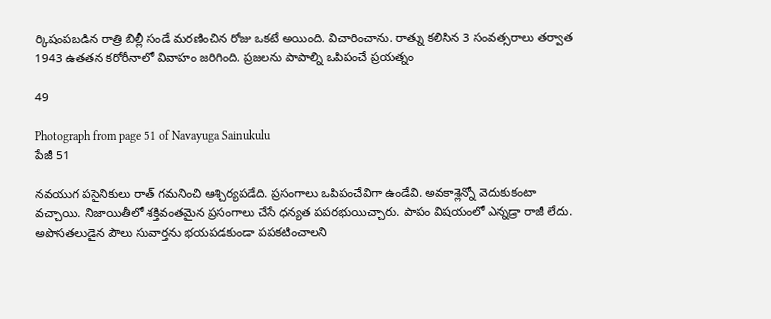ర్కిషంపబడిన రాత్రి బిల్లీ సండే మరణించిన రోజు ఒకటే అయింది. విచారించాను. రాత్ను కలిసిన 3 సంవత్సరాలు తర్వాత 1943 ఉతతన కరోరీనాలో వివాహం జరిగింది. ప్రజలను పాపాల్ని ఒపిపంచే ప్రయత్నం

49

Photograph from page 51 of Navayuga Sainukulu
పేజీ 51

నవయుగ పసైనికులు రాత్ గమనించి ఆశ్చిర్యపడేది. ప్రసంగాలు ఒపిపంచేవిగా ఉండేవి. అవకాశ్లెన్నో వెదుకుకంటా వచ్చాయి. నిజాయితీలో శక్తివంతమైన ప్రసంగాలు చేసే ధన్యత పపరభుయిచ్చారు. పాపం విషయంలో ఎన్నడ్రా రాజీ లేదు. అపొసతలుడైన పౌలు సువార్తను భయపడకుండా పపకటించాలని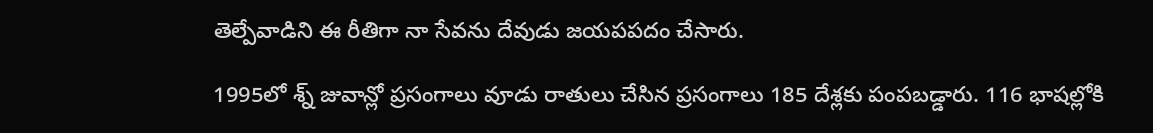తెల్పేవాడిని ఈ రీతిగా నా సేవను దేవుడు జయపపదం చేసారు.

1995లో శ్న్ జువాన్లో ప్రసంగాలు వూడు రాతులు చేసిన ప్రసంగాలు 185 దేశ్లకు పంపబడ్డారు. 116 భాషల్లోకి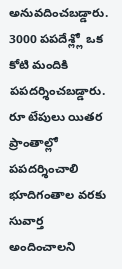అనువదించబడ్డారు. 3000 పపదేశ్ల్లో ఒక కోటి మందికి పపదర్శించబడ్డారు. రూ టేపులు యితర ప్రాంతాల్లో పపదర్శించాలి భూదిగంతాల వరకు సువార్త అందించాలని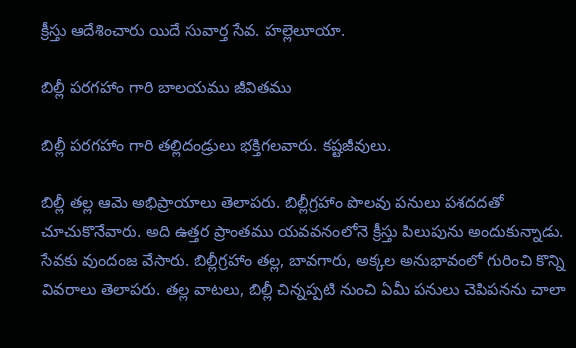క్రీస్తు ఆదేశించారు యిదే సువార్త సేవ. హల్లెలూయా.

బిల్లీ పరగహాం గారి బాలయము జీవితము

బిల్లీ పరగహాం గారి తల్లిదండ్రులు భక్తిగలవారు. కష్టజీవులు.

బిల్లీ తల్ల ఆమె అభిప్రాయాలు తెలాపరు. బిల్లీగ్రహాం పొలవు పనులు పశదదతో చూచుకొనేవారు. అది ఉత్తర ప్రాంతము యవవనంలోనె క్రీస్తు పిలుపును అందుకున్నాడు. సేవకు వుందంజ వేసారు. బిల్లీగ్రహాం తల్ల, బావగారు, అక్కల అనుభావంలో గురించి కొన్ని వివరాలు తెలాపరు. తల్ల వాటలు, బిల్లీ చిన్నప్పటి నుంచి ఏమీ పనులు చెపిపనను చాలా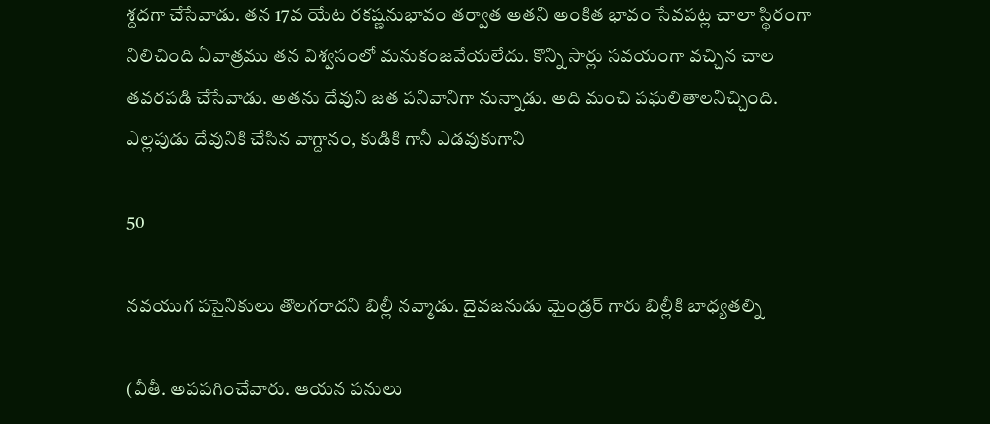శ్దదగా చేసేవాడు. తన 17వ యేట రకష్ణనుభావం తర్వాత అతని అంకిత భావం సేవపట్ల చాలా స్థిరంగా నిలిచింది ఏవాత్రము తన విశ్వసంలో మనుకంజవేయలేదు. కొన్ని సార్లు సవయంగా వచ్చిన చాల తవరపడి చేసేవాడు. అతను దేవుని జత పనివానిగా నున్నాడు. అది మంచి పఘలితాలనిచ్చింది. ఎల్లపుడు దేవునికి చేసిన వాగ్దానం, కుడికి గానీ ఎడవుకుగాని

50

నవయుగ పసైనికులు తొలగరాదని బిల్లీ నవ్మాడు. దైవజనుడు మైండ్రర్ గారు బిల్లీకి బాధ్యతల్ని

(వీతీ. అపపగించేవారు. ఆయన పనులు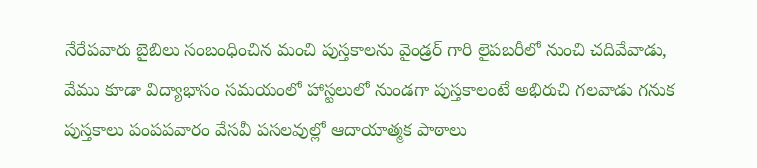నేరేపవారు బైబిలు సంబంధించిన మంచి పుస్తకాలను వైండ్రర్ గారి లైపబరీలో నుంచి చదివేవాడు, వేము కూడా విద్యాభాసం సమయంలో హాస్టలులో నుండగా పుస్తకాలంటే అభిరుచి గలవాడు గనుక పుస్తకాలు పంపపవారం వేసవీ పసలవుల్లో ఆదాయాత్మక పాఠాలు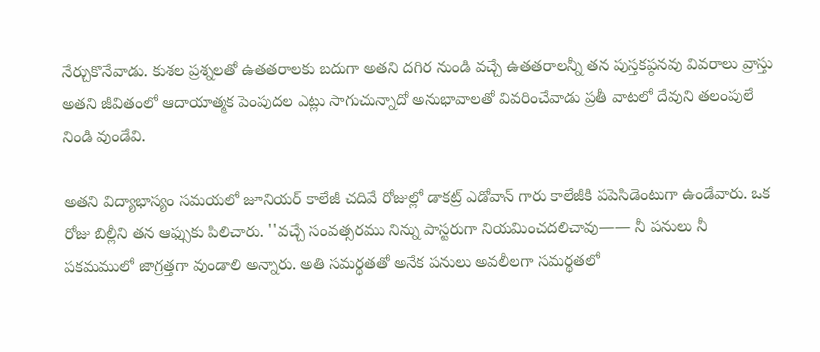నేర్చుకొనేవాడు. కుశల ప్రశ్నలతో ఉతతరాలకు బదుగా అతని దగిర నుండి వచ్చే ఉతతరాలన్నీ తన పుస్తకప్ఠనవు వివరాలు వ్రాస్తు అతని జీవితంలో ఆదాయాత్మక పెంపుదల ఎట్లు సాగుచున్నాదో అనుభావాలతో వివరించేవాడు ప్రతీ వాటలో దేవుని తలంపులే నిండి వుండేవి.

అతని విద్యాభాస్యం సమయలో జూనియర్ కాలేజీ చదివే రోజుల్లో డాకట్ర్ ఎడోవాన్ గారు కాలేజీకి పపెసిడెంటుగా ఉండేవారు. ఒక రోజు బిల్లీని తన ఆఫ్సుకు పిలిచారు. ''వచ్చే సంవత్సరము నిన్ను పాస్టరుగా నియమించదలిచావు—— నీ పనులు నీ పకమములో జాగ్రత్తగా వుండాలి అన్నారు. అతి సమర్థతతో అనేక పనులు అవలీలగా సమర్థతలో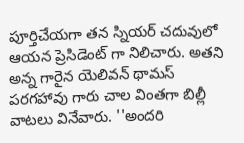పూర్తిచేయగా తన స్నియర్ చదువులో ఆయన ప్రెసిడెంట్ గా నిలిచారు. అతని అన్న గారైన యెలివన్ థామస్ పరగహావు గారు చాల వింతగా బిల్లీ వాటలు వినేవారు. ''అందరి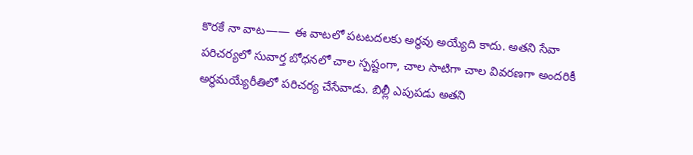కొరకే నా వాట—— ఈ వాటలో పటటదలకు అర్థవు అయ్యేది కాదు. అతని సేవా పరిచర్యలో సువార్త బోధనలో చాల స్పష్టంగా, చాల సాటిగా చాల వివరణగా అందరికీ అర్థమయ్యేరీతిలో పరిచర్య చేసేవాడు. బిల్లీ ఎపుపడు అతని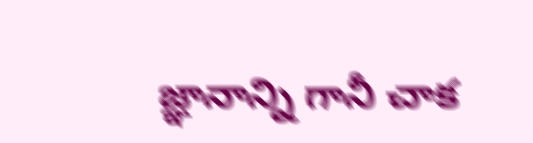జ్ఞానాన్ని గానీ చాక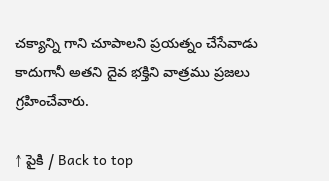చక్యాన్ని గాని చూపాలని ప్రయత్నం చేసేవాడు కాదుగానీ అతని దైవ భక్తిని వాత్రము ప్రజలు గ్రహించేవారు.

↑ పైకి / Back to top